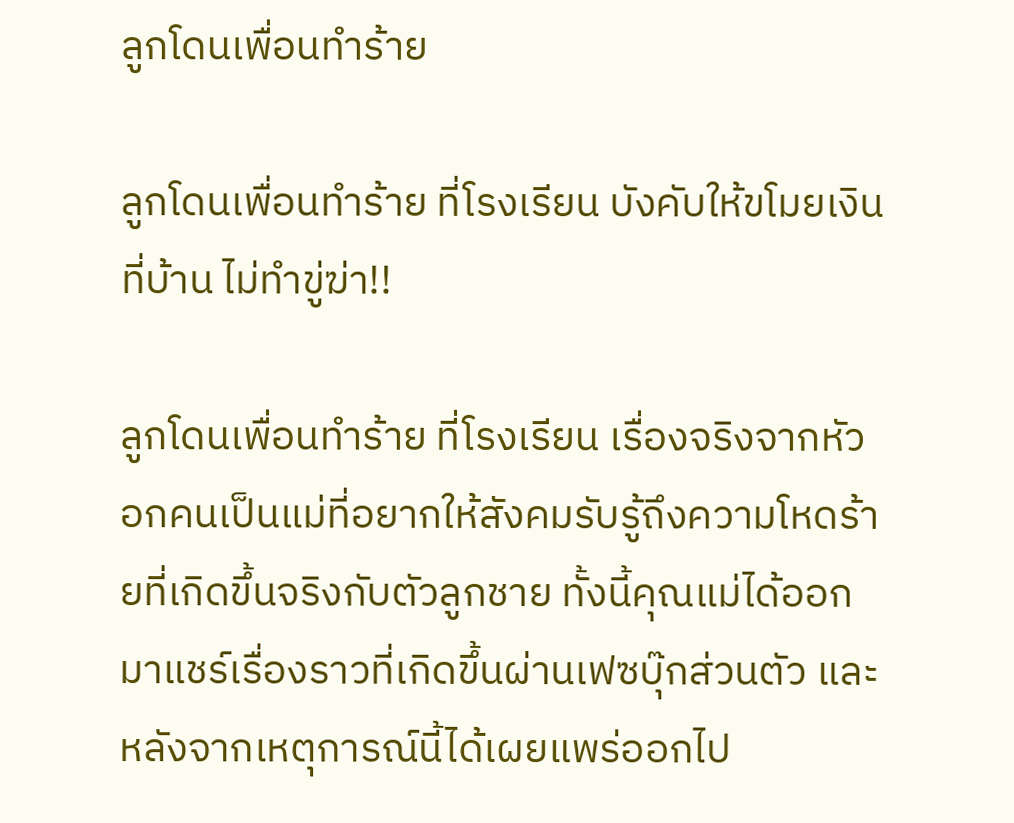ลูกโดนเพื่อนทำร้าย

ลูกโดนเพื่อนทำร้าย ที่โรงเรียน บังคับให้ขโมยเงินที่บ้าน ไม่ทำขู่ฆ่า!!

ลูกโดนเพื่อนทำร้าย ที่โรงเรียน เรื่องจริงจากหัวอกคนเป็นแม่ที่อยากให้สังคมรับรู้ถึงความโหดร้ายที่เกิดขึ้นจริงกับตัวลูกชาย ทั้งนี้คุณแม่ได้ออกมาแชร์เรื่องราวที่เกิดขึ้นผ่านเฟซบุ๊กส่วนตัว และหลังจากเหตุการณ์นี้ได้เผยแพร่ออกไป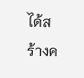ได้สร้างค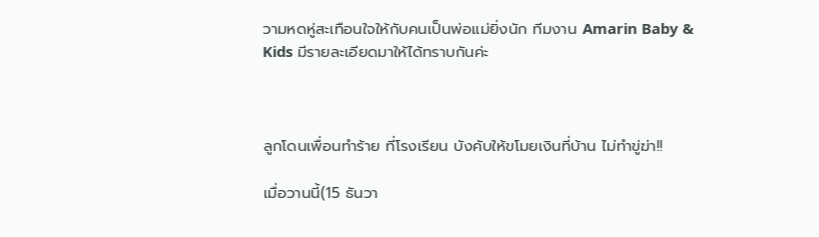วามหดหู่สะเทือนใจให้กับคนเป็นพ่อแม่ยิ่งนัก ทีมงาน Amarin Baby & Kids มีรายละเอียดมาให้ได้ทราบกันค่ะ



ลูกโดนเพื่อนทำร้าย ที่โรงเรียน บังคับให้ขโมยเงินที่บ้าน ไม่ทำขู่ฆ่า!!

เมื่อวานนี้(15 ธันวา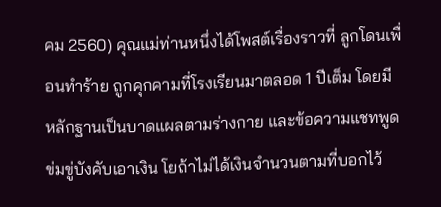คม 2560) คุณแม่ท่านหนึ่งได้โพสต์เรื่องราวที่ ลูกโดนเพื่อนทำร้าย ถูกคุกคามที่โรงเรียนมาตลอด 1 ปีเต็ม โดยมีหลักฐานเป็นบาดแผลตามร่างกาย และข้อความแชทพูดข่มขู่บังคับเอาเงิน โยถ้าไม่ได้เงินจำนวนตามที่บอกไว้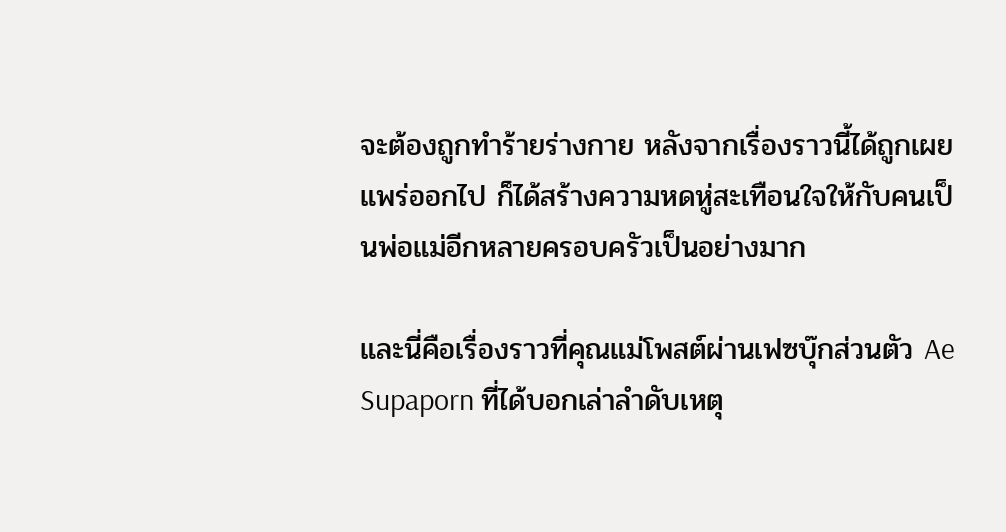จะต้องถูกทำร้ายร่างกาย หลังจากเรื่องราวนี้ได้ถูกเผยแพร่ออกไป ก็ได้สร้างความหดหู่สะเทือนใจให้กับคนเป็นพ่อแม่อีกหลายครอบครัวเป็นอย่างมาก

และนี่คือเรื่องราวที่คุณแม่โพสต์ผ่านเฟซบุ๊กส่วนตัว Ae Supaporn ที่ได้บอกเล่าลำดับเหตุ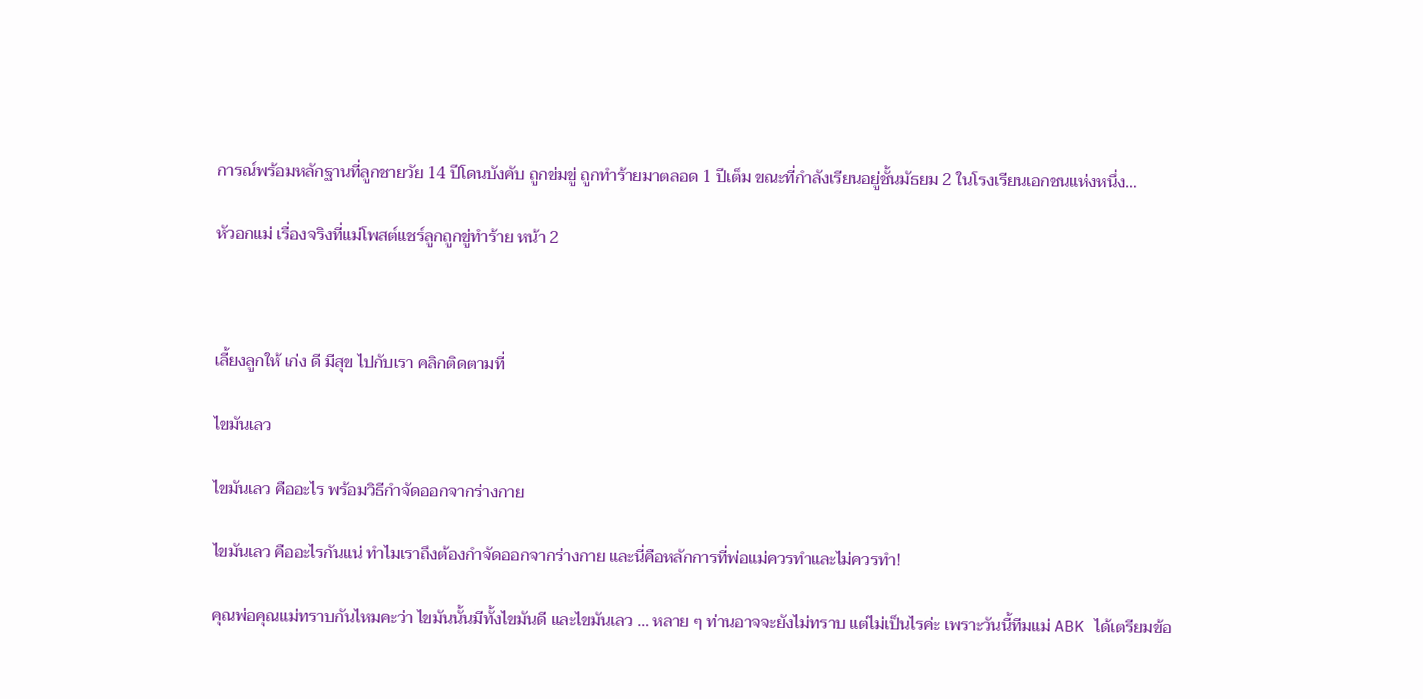การณ์พร้อมหลักฐานที่ลูกชายวัย 14 ปีโดนบังคับ ถูกข่มขู่ ถูกทำร้ายมาตลอด 1 ปีเต็ม ขณะที่กำลังเรียนอยู่ชั้นมัธยม 2 ในโรงเรียนเอกชนแห่งหนึ่ง…

หัวอกแม่ เรื่องจริงที่แม่โพสต์แชร์ลูกถูกขู่ทำร้าย หน้า 2



เลี้ยงลูกให้ เก่ง ดี มีสุข ไปกับเรา คลิกติดตามที่

ไขมันเลว

ไขมันเลว คืออะไร พร้อมวิธีกำจัดออกจากร่างกาย

ไขมันเลว คืออะไรกันแน่ ทำไมเราถึงต้องกำจัดออกจากร่างกาย และนี่คือหลักการที่พ่อแม่ควรทำและไม่ควรทำ!

คุณพ่อคุณแม่ทราบกันไหมคะว่า ไขมันนั้นมีทั้งไขมันดี และไขมันเลว … หลาย ๆ ท่านอาจจะยังไม่ทราบ แต่ไม่เป็นไรค่ะ เพราะวันนี้ทีมแม่ ABK ได้เตรียมข้อ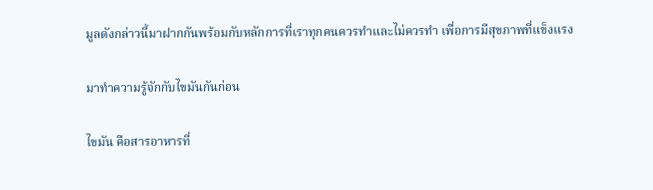มูลดังกล่าวนี้มาฝากกันพร้อมกับหลักการที่เราทุกคนควรทำและไม่ควรทำ เพื่อการมีสุขภาพที่แข็งแรง

มาทำความรู้จักกับไขมันกันก่อน

ไขมัน คือสารอาหารที่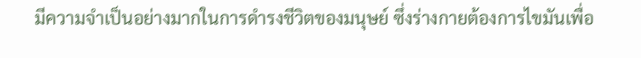มีความจำเป็นอย่างมากในการดำรงชีวิตของมนุษย์ ซึ่งร่างกายต้องการไขมันเพื่อ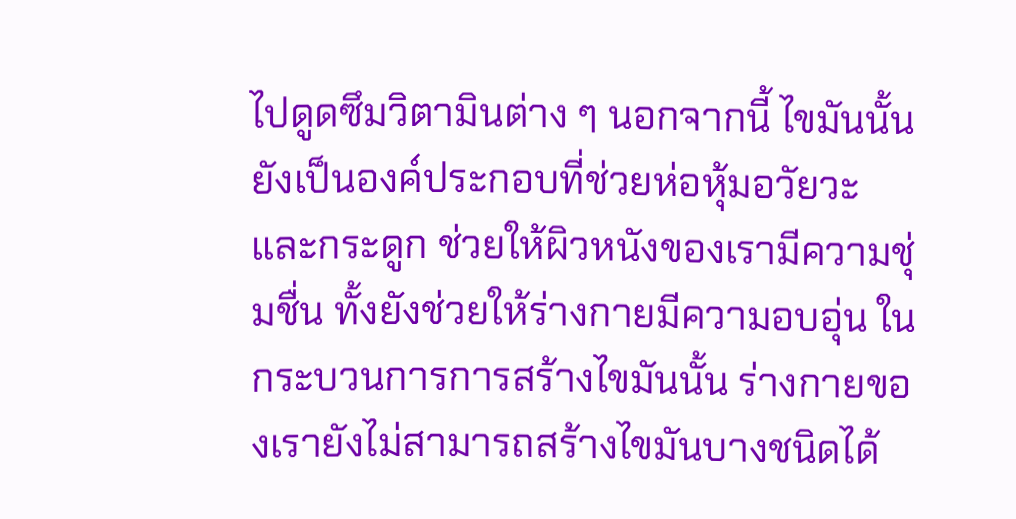ไปดูดซึมวิตามินต่าง ๆ นอกจากนี้ ไขมันนั้นยังเป็นองค์ประกอบที่ช่วยห่อหุ้มอวัยวะและกระดูก ช่วยให้ผิวหนังของเรามีความชุ่มชื่น ทั้งยังช่วยให้ร่างกายมีความอบอุ่น ในกระบวนการการสร้างไขมันนั้น ร่างกายของเรายังไม่สามารถสร้างไขมันบางชนิดได้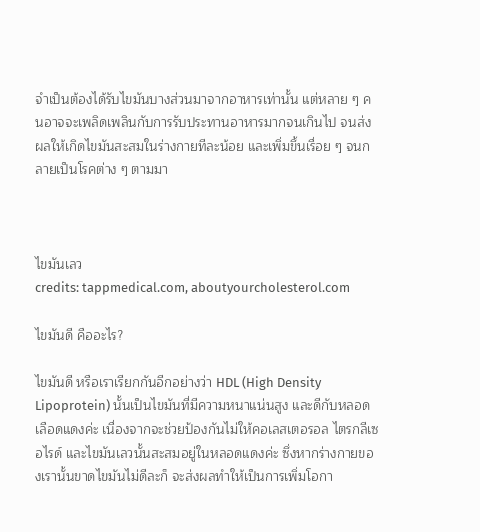จำเป็นต้องได้รับไขมันบางส่วนมาจากอาหารเท่านั้น แต่หลาย ๆ คนอาจจะเพลิดเพลินกับการรับประทานอาหารมากจนเกินไป จนส่งผลให้เกิดไขมันสะสมในร่างกายทีละน้อย และเพิ่มขึ้นเรื่อย ๆ จนกลายเป็นโรคต่าง ๆ ตามมา



ไขมันเลว
credits: tappmedical.com, aboutyourcholesterol.com

ไขมันดี คืออะไร?

ไขมันดี หรือเราเรียกกันอีกอย่างว่า HDL (High Density Lipoprotein) นั้นเป็นไขมันที่มีความหนาแน่นสูง และดีกับหลอดเลือดแดงค่ะ เนื่องจากจะช่วยป้องกันไม่ให้คอเลสเตอรอล ไตรกลีเซอไรด์ และไขมันเลวนั้นสะสมอยู่ในหลอดแดงค่ะ ซึ่งหากร่างกายของเรานั้นขาดไขมันไม่ดีละก็ จะส่งผลทำให้เป็นการเพิ่มโอกา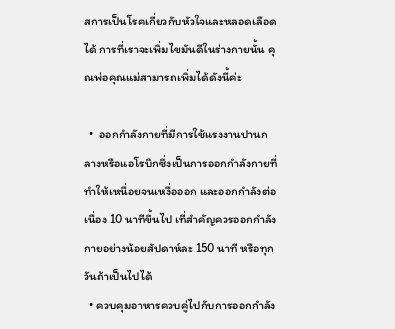สการเป็นโรคเกี่ยวกับหัวใจและหลอดเลือดได้ การที่เราจะเพิ่มไขมันดีในร่างกายนั้น คุณพ่อคุณแม่สามารถเพิ่มได้ดังนี้ค่ะ

  •  ออกกำลังกายที่มีการใช้แรงงานปานกลางหรือแอโรบิกซึ่งเป็นการออกกำลังกายที่ทำให้เหนื่อยจนเหงื่อออก และออกกำลังต่อเนื่อง 10 นาทีขึ้นไป เที่สำคัญควรออกกำลังกายอย่างน้อยสัปดาห์ละ 150 นาที หรือทุกวันถ้าเป็นไปได้
  • ควบคุมอาหารควบคู่ไปกับการออกกำลัง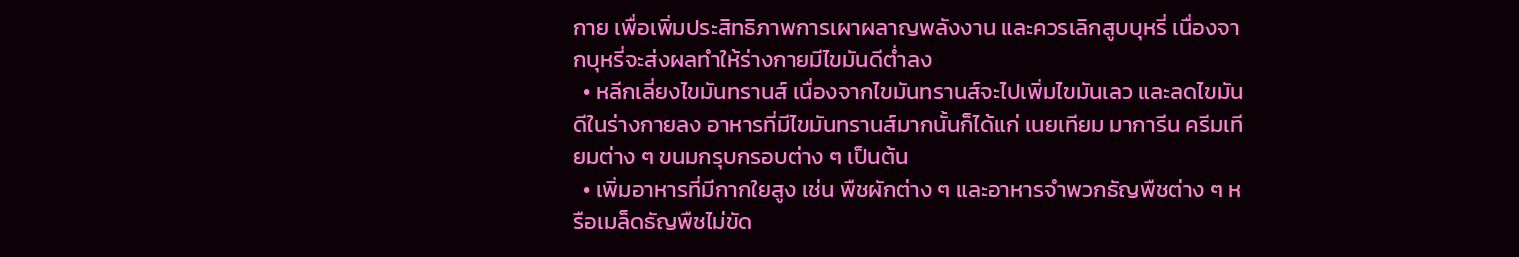กาย เพื่อเพิ่มประสิทธิภาพการเผาผลาญพลังงาน และควรเลิกสูบบุหรี่ เนื่องจากบุหรี่จะส่งผลทำให้ร่างกายมีไขมันดีต่ำลง
  • หลีกเลี่ยงไขมันทรานส์ เนื่องจากไขมันทรานส์จะไปเพิ่มไขมันเลว และลดไขมันดีในร่างกายลง อาหารที่มีไขมันทรานส์มากนั้นก็ได้แก่ เนยเทียม มาการีน ครีมเทียมต่าง ๆ ขนมกรุบกรอบต่าง ๆ เป็นต้น
  • เพิ่มอาหารที่มีกากใยสูง เช่น พืชผักต่าง ๆ และอาหารจำพวกธัญพืชต่าง ๆ หรือเมล็ดธัญพืชไม่ขัด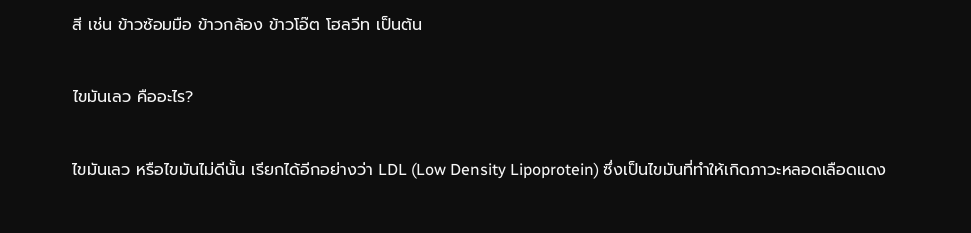สี เช่น ข้าวซ้อมมือ ข้าวกล้อง ข้าวโอ๊ต โฮลวีท เป็นต้น

ไขมันเลว คืออะไร?

ไขมันเลว หรือไขมันไม่ดีนั้น เรียกได้อีกอย่างว่า LDL (Low Density Lipoprotein) ซึ่งเป็นไขมันที่ทำให้เกิดภาวะหลอดเลือดแดง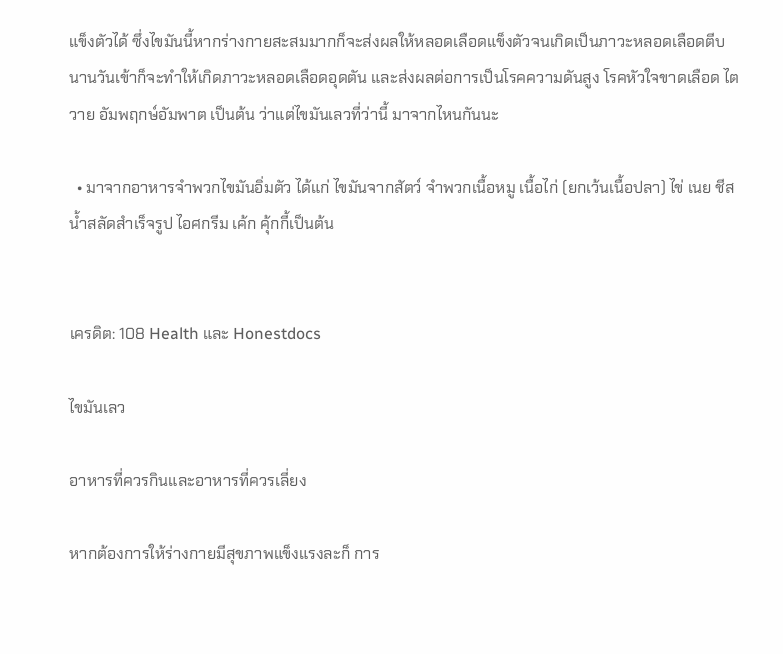แข็งตัวได้ ซึ่งไขมันนี้หากร่างกายสะสมมากก็จะส่งผลให้หลอดเลือดแข็งตัวจนเกิดเป็นภาวะหลอดเลือดตีบ นานวันเข้าก็จะทำให้เกิดภาวะหลอดเลือดอุดตัน และส่งผลต่อการเป็นโรคความดันสูง โรคหัวใจขาดเลือด ไตวาย อัมพฤกษ์อัมพาต เป็นต้น ว่าแต่ไขมันเลวที่ว่านี้ มาจากไหนกันนะ

  • มาจากอาหารจำพวกไขมันอิ่มตัว ได้แก่ ไขมันจากสัตว์ จำพวกเนื้อหมู เนื้อไก่ (ยกเว้นเนื้อปลา) ไข่ เนย ชีส น้ำสลัดสำเร็จรูป ไอศกรีม เค้ก คุ้กกี้เป็นต้น


เครดิต: 108 Health และ Honestdocs

ไขมันเลว

อาหารที่ควรกินและอาหารที่ควรเลี่ยง

หากต้องการให้ร่างกายมีสุขภาพแข็งแรงละก็ การ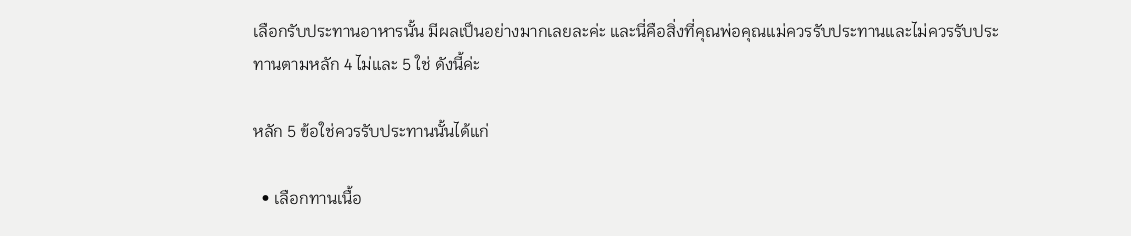เลือกรับประทานอาหารนั้น มีผลเป็นอย่างมากเลยละค่ะ และนี่คือสิ่งที่คุณพ่อคุณแม่ควรรับประทานและไม่ควรรับประทานตามหลัก 4 ไม่และ 5 ใช่ ดังนี้ค่ะ

หลัก 5 ข้อใช่ควรรับประทานนั้นได้แก่

  • เลือกทานเนื้อ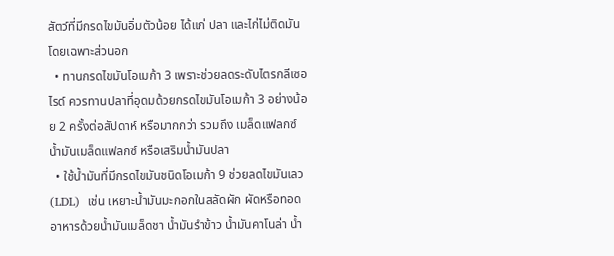สัตว์ที่มีกรดไขมันอิ่มตัวน้อย ได้แก่ ปลา และไก่ไม่ติดมัน  โดยเฉพาะส่วนอก
  • ทานกรดไขมันโอเมก้า 3 เพราะช่วยลดระดับไตรกลีเซอไรด์ ควรทานปลาที่อุดมด้วยกรดไขมันโอเมก้า 3 อย่างน้อย 2 ครั้งต่อสัปดาห์ หรือมากกว่า รวมถึง เมล็ดแฟลกซ์ น้ำมันเมล็ดแฟลกซ์ หรือเสริมน้ำมันปลา
  • ใช้น้ำมันที่มีกรดไขมันชนิดโอเมก้า 9 ช่วยลดไขมันเลว(LDL)  เช่น เหยาะน้ำมันมะกอกในสลัดผัก ผัดหรือทอดอาหารด้วยน้ำมันเมล็ดชา น้ำมันรำข้าว น้ำมันคาโนล่า น้ำ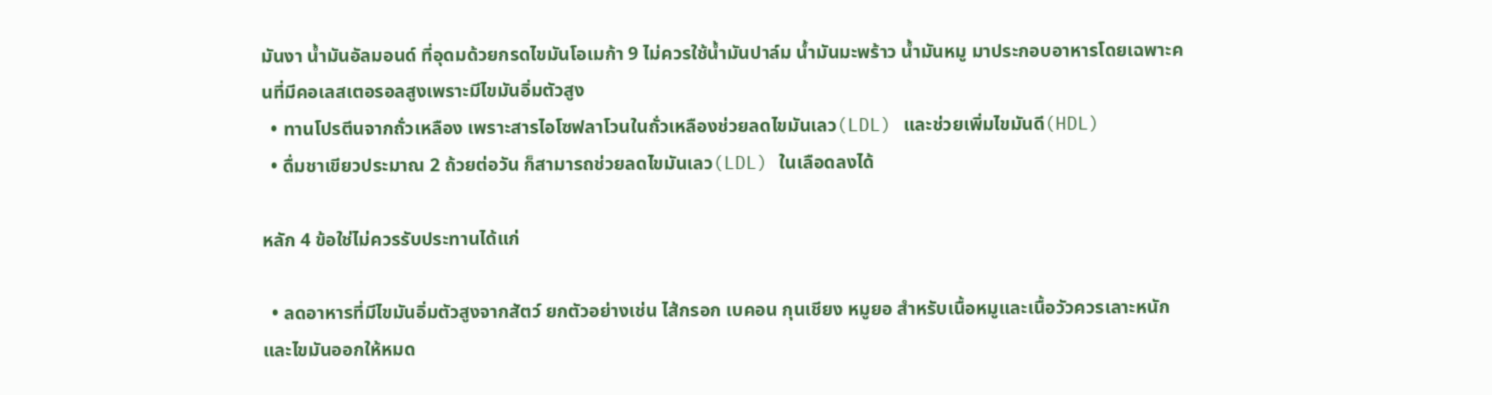มันงา น้ำมันอัลมอนด์ ที่อุดมด้วยกรดไขมันโอเมก้า 9 ไม่ควรใช้น้ำมันปาล์ม น้ำมันมะพร้าว น้ำมันหมู มาประกอบอาหารโดยเฉพาะคนที่มีคอเลสเตอรอลสูงเพราะมีไขมันอิ่มตัวสูง
  • ทานโปรตีนจากถั่วเหลือง เพราะสารไอโซฟลาโวนในถั่วเหลืองช่วยลดไขมันเลว(LDL) และช่วยเพิ่มไขมันดี(HDL)
  • ดื่มชาเขียวประมาณ 2 ถ้วยต่อวัน ก็สามารถช่วยลดไขมันเลว(LDL) ในเลือดลงได้

หลัก 4 ข้อใช่ไม่ควรรับประทานได้แก่

  • ลดอาหารที่มีไขมันอิ่มตัวสูงจากสัตว์ ยกตัวอย่างเช่น ไส้กรอก เบคอน กุนเชียง หมูยอ สำหรับเนื้อหมูและเนื้อวัวควรเลาะหนักและไขมันออกให้หมด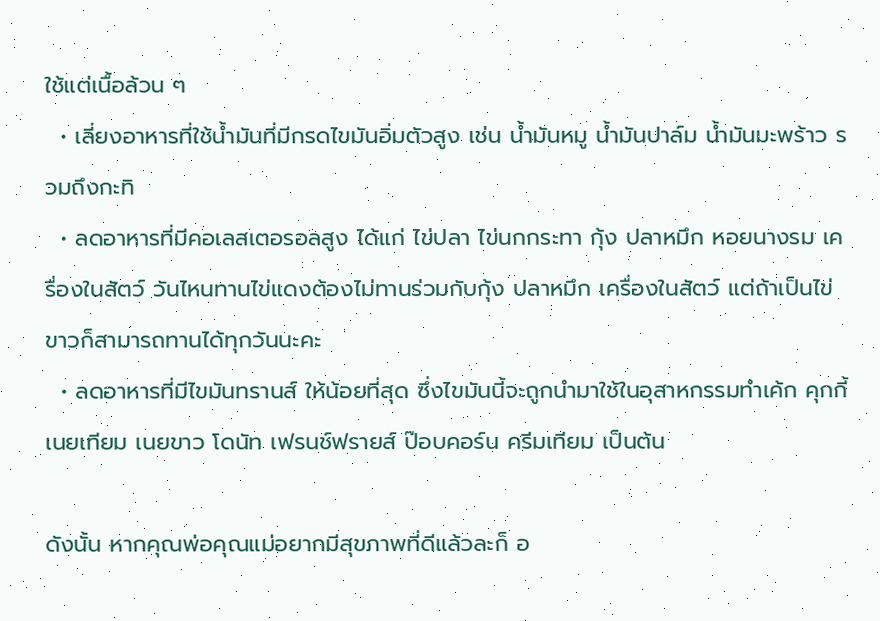ใช้แต่เนื้อล้วน ๆ
  • เลี่ยงอาหารที่ใช้น้ำมันที่มีกรดไขมันอิ่มตัวสูง เช่น น้ำมันหมู น้ำมันปาล์ม น้ำมันมะพร้าว รวมถึงกะทิ
  • ลดอาหารที่มีคอเลสเตอรอลสูง ได้แก่ ไข่ปลา ไข่นกกระทา กุ้ง ปลาหมึก หอยนางรม เครื่องในสัตว์ วันไหนทานไข่แดงต้องไม่ทานร่วมกับกุ้ง ปลาหมึก เครื่องในสัตว์ แต่ถ้าเป็นไข่ขาวก็สามารถทานได้ทุกวันนะคะ
  • ลดอาหารที่มีไขมันทรานส์ ให้น้อยที่สุด ซึ่งไขมันนี้จะถูกนำมาใช้ในอุสาหกรรมทำเค้ก คุกกี้ เนยเทียม เนยขาว โดนัท เฟรนช์ฟรายส์ ป๊อบคอร์น ครีมเทียม เป็นต้น

ดังนั้น หากคุณพ่อคุณแม่อยากมีสุขภาพที่ดีแล้วละก็ อ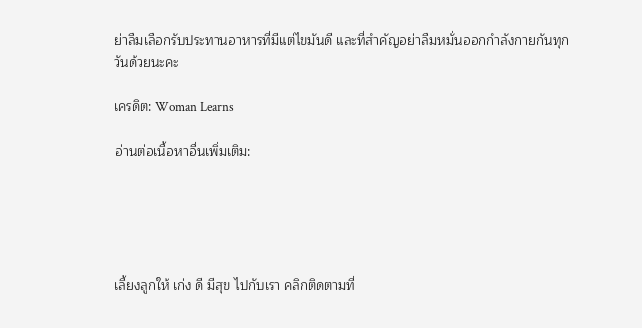ย่าลืมเลือกรับประทานอาหารที่มีแต่ไขมันดี และที่สำคัญอย่าลืมหมั่นออกกำลังกายกันทุกวันด้วยนะคะ

เครดิต: Woman Learns

อ่านต่อเนื้อหาอื่นเพิ่มเติม:





เลี้ยงลูกให้ เก่ง ดี มีสุข ไปกับเรา คลิกติดตามที่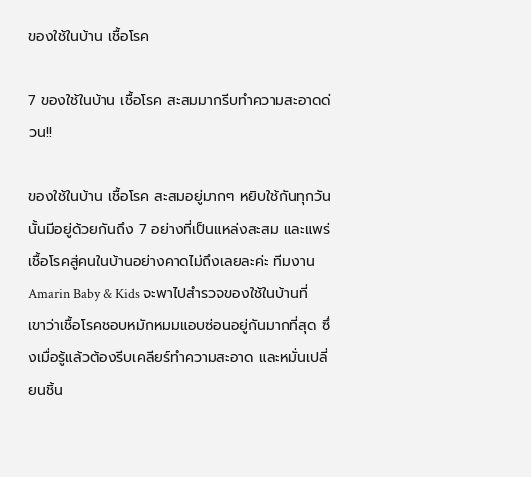ของใช้ในบ้าน เชื้อโรค

7 ของใช้ในบ้าน เชื้อโรค สะสมมากรีบทำความสะอาดด่วน!!

ของใช้ในบ้าน เชื้อโรค สะสมอยู่มากๆ หยิบใช้กันทุกวันนั้นมีอยู่ด้วยกันถึง 7 อย่างที่เป็นแหล่งสะสม และแพร่เชื้อโรคสู่คนในบ้านอย่างคาดไม่ถึงเลยละค่ะ ทีมงาน Amarin Baby & Kids จะพาไปสำรวจของใช้ในบ้านที่เขาว่าเชื้อโรคชอบหมักหมมแอบซ่อนอยู่กันมากที่สุด ซึ่งเมื่อรู้แล้วต้องรีบเคลียร์ทำความสะอาด และหมั่นเปลี่ยนชิ้น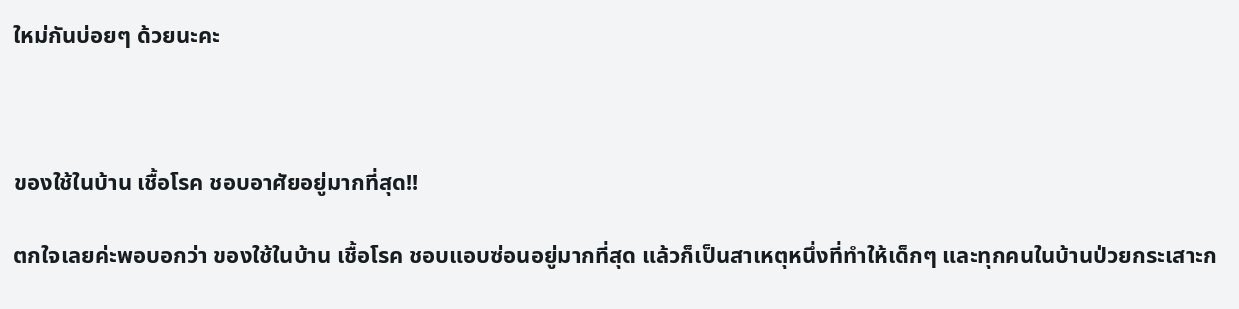ใหม่กันบ่อยๆ ด้วยนะคะ



ของใช้ในบ้าน เชื้อโรค ชอบอาศัยอยู่มากที่สุด!!

ตกใจเลยค่ะพอบอกว่า ของใช้ในบ้าน เชื้อโรค ชอบแอบซ่อนอยู่มากที่สุด แล้วก็เป็นสาเหตุหนึ่งที่ทำให้เด็กๆ และทุกคนในบ้านป่วยกระเสาะก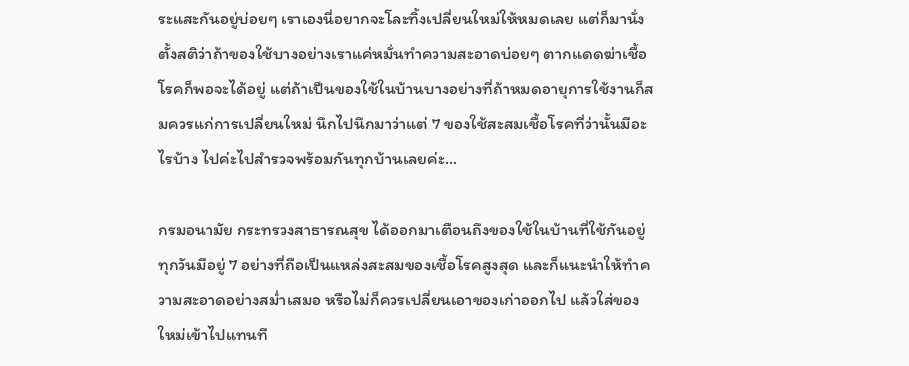ระแสะกันอยู่บ่อยๆ เราเองนี่อยากจะโละทิ้งเปลี่ยนใหม่ให้หมดเลย แต่ก็มานั่งตั้งสติว่าถ้าของใช้บางอย่างเราแค่หมั่นทำความสะอาดบ่อยๆ ตากแดดฆ่าเชื้อโรคก็พอจะได้อยู่ แต่ถ้าเป็นของใช้ในบ้านบางอย่างที่ถ้าหมดอายุการใช้งานก็สมควรแก่การเปลี่ยนใหม่ นึกไปนึกมาว่าแต่ 7 ของใช้สะสมเชื้อโรคที่ว่านั้นมีอะไรบ้าง ไปค่ะไปสำรวจพร้อมกันทุกบ้านเลยค่ะ…

กรมอนามัย กระทรวงสาธารณสุข ได้ออกมาเตือนถึงของใช้ในบ้านที่ใช้กันอยู่ทุกวันมีอยู่ 7 อย่างที่ถือเป็นแหล่งสะสมของเชื้อโรคสูงสุด และก็แนะนำให้ทำความสะอาดอย่างสม่ำเสมอ หรือไม่ก็ควรเปลี่ยนเอาของเก่าออกไป แล้วใส่ของใหม่เข้าไปแทนที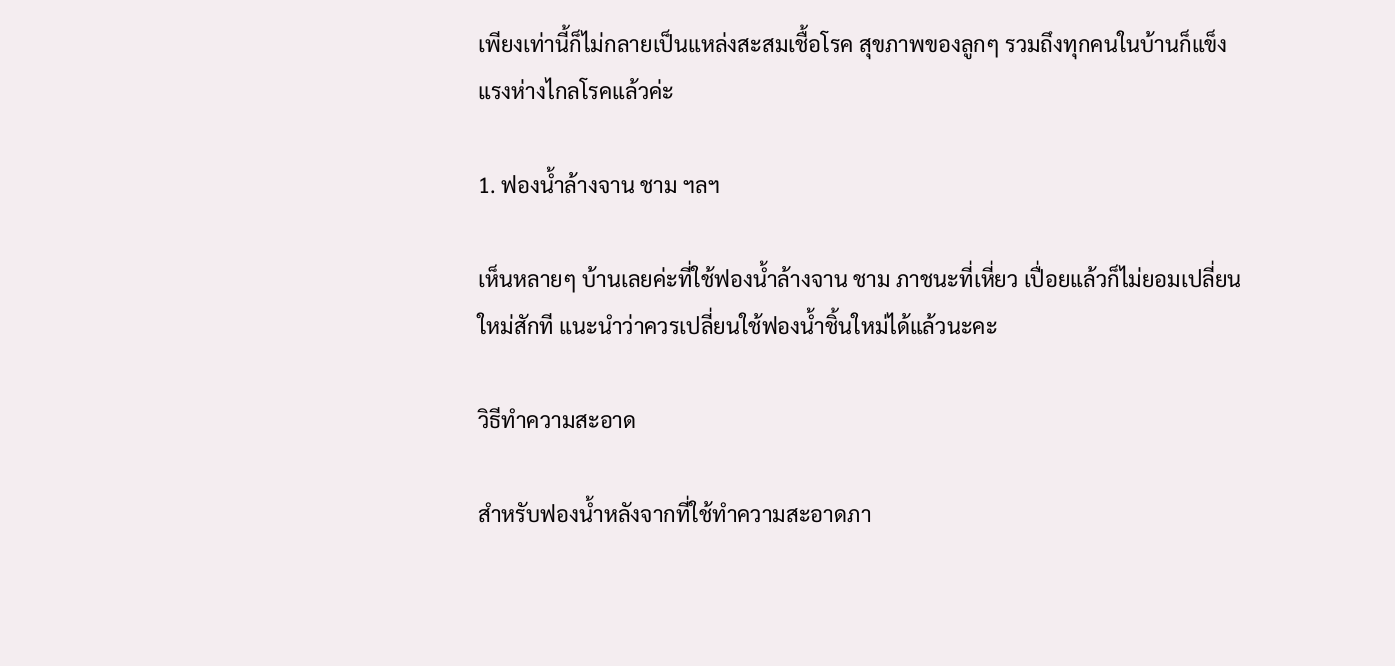เพียงเท่านี้ก็ไม่กลายเป็นแหล่งสะสมเชื้อโรค สุขภาพของลูกๆ รวมถึงทุกคนในบ้านก็แข็งแรงห่างไกลโรคแล้วค่ะ

1. ฟองน้ำล้างจาน ชาม ฯลฯ

เห็นหลายๆ บ้านเลยค่ะที่ใช้ฟองน้ำล้างจาน ชาม ภาชนะที่เหี่ยว เปื่อยแล้วก็ไม่ยอมเปลี่ยนใหม่สักที แนะนำว่าควรเปลี่ยนใช้ฟองน้ำชิ้นใหม่ได้แล้วนะคะ

วิธีทำความสะอาด

สำหรับฟองน้ำหลังจากที่ใช้ทำความสะอาดภา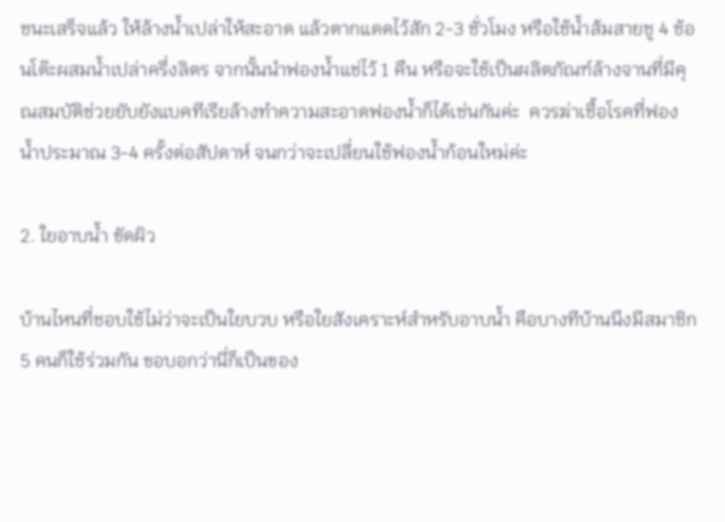ชนะเสร็จแล้ว ให้ล้างน้ำเปล่าให้สะอาด แล้วตากแดดไว้สัก 2-3 ชั่วโมง หรือใช้น้ำส้มสายชู 4 ช้อนโต๊ะผสมน้ำเปล่าครึ่งลิตร จากนั้นนำฟองน้ำแช่ไว้ 1 คืน หรือจะใช้เป็นผลิตภัณฑ์ล้างจานที่มีคุณสมบัติช่วยยับยังแบคทีเรียล้างทำความสะอาดฟองน้ำก็ได้เช่นกันค่ะ  ควรฆ่าเชื้อโรคที่ฟองน้ำประมาณ 3-4 ครั้งต่อสัปดาห์ จนกว่าจะเปลี่ยนใช้ฟองน้ำก้อนใหม่ค่ะ

2. ใยอาบน้ำ ขัดผิว

บ้านไหนที่ชอบใช้ไม่ว่าจะเป็นใยบวบ หรือใยสังเคราะห์สำหรับอาบน้ำ คือบางทีบ้านนึงมีสมาชิก 5 คนก็ใช้ร่วมกัน ขอบอกว่านี่ก็เป็นของ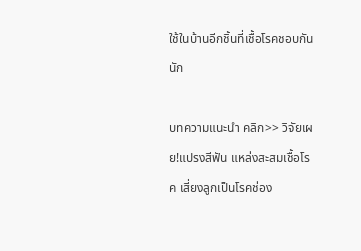ใช้ในบ้านอีกชิ้นที่เชื้อโรคชอบกันนัก

บทความแนะนำ คลิก>> วิจัยเผย!แปรงสีฟัน แหล่งสะสมเชื้อโรค เสี่ยงลูกเป็นโรคช่อง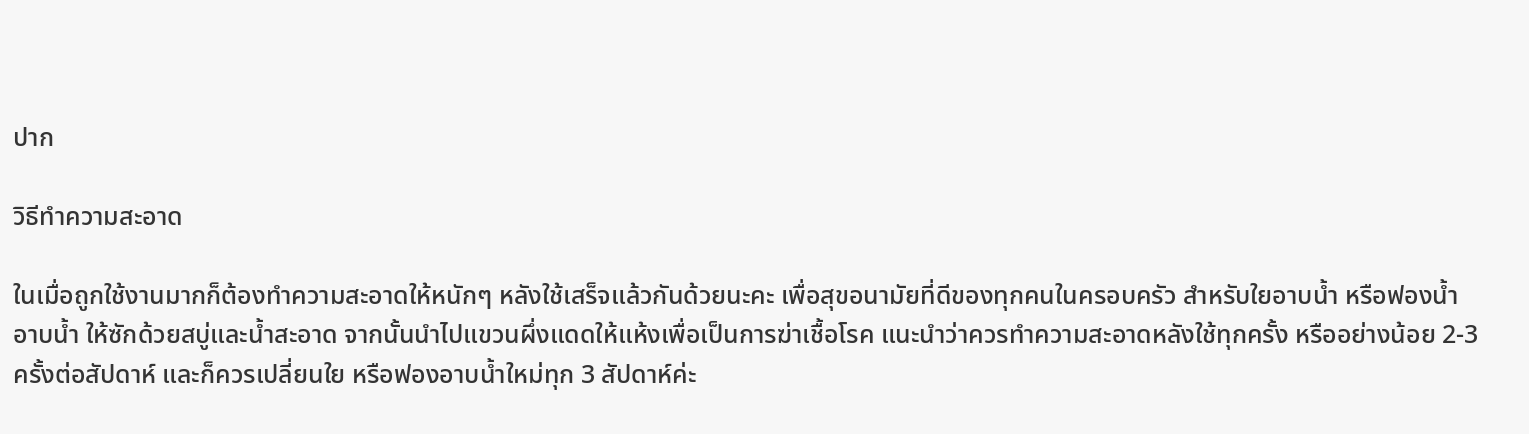ปาก

วิธีทำความสะอาด

ในเมื่อถูกใช้งานมากก็ต้องทำความสะอาดให้หนักๆ หลังใช้เสร็จแล้วกันด้วยนะคะ เพื่อสุขอนามัยที่ดีของทุกคนในครอบครัว สำหรับใยอาบน้ำ หรือฟองน้ำอาบน้ำ ให้ซักด้วยสบู่และน้ำสะอาด จากนั้นนำไปแขวนผึ่งแดดให้แห้งเพื่อเป็นการฆ่าเชื้อโรค แนะนำว่าควรทำความสะอาดหลังใช้ทุกครั้ง หรืออย่างน้อย 2-3 ครั้งต่อสัปดาห์ และก็ควรเปลี่ยนใย หรือฟองอาบน้ำใหม่ทุก 3 สัปดาห์ค่ะ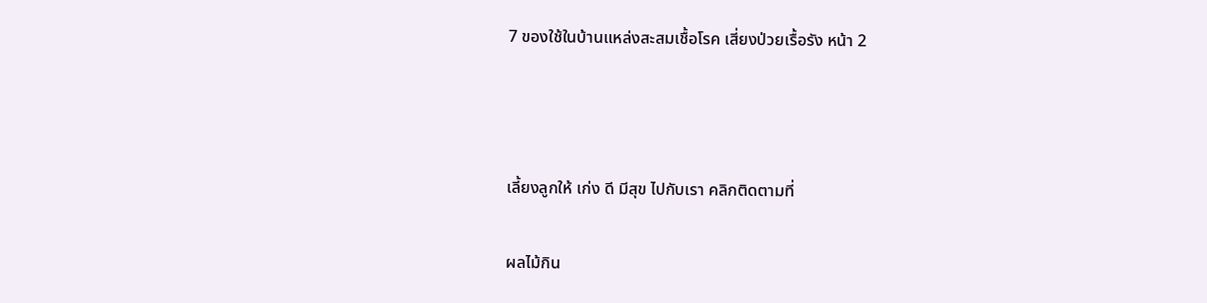7 ของใช้ในบ้านแหล่งสะสมเชื้อโรค เสี่ยงป่วยเรื้อรัง หน้า 2



เลี้ยงลูกให้ เก่ง ดี มีสุข ไปกับเรา คลิกติดตามที่

ผลไม้กิน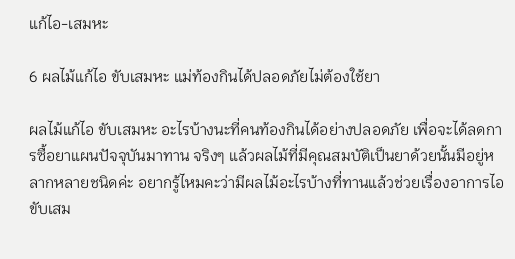แก้ไอ-เสมหะ

6 ผลไม้แก้ไอ ขับเสมหะ แม่ท้องกินได้ปลอดภัยไม่ต้องใช้ยา

ผลไม้แก้ไอ ขับเสมหะ อะไรบ้างนะที่คนท้องกินได้อย่างปลอดภัย เพื่อจะได้ลดการซื้อยาแผนปัจจุบันมาทาน จริงๆ แล้วผลไม้ที่มีคุณสมบัติเป็นยาด้วยนั้นมีอยู่หลากหลายชนิดค่ะ อยากรู้ไหมคะว่ามีผลไม้อะไรบ้างที่ทานแล้วช่วยเรื่องอาการไอ ขับเสม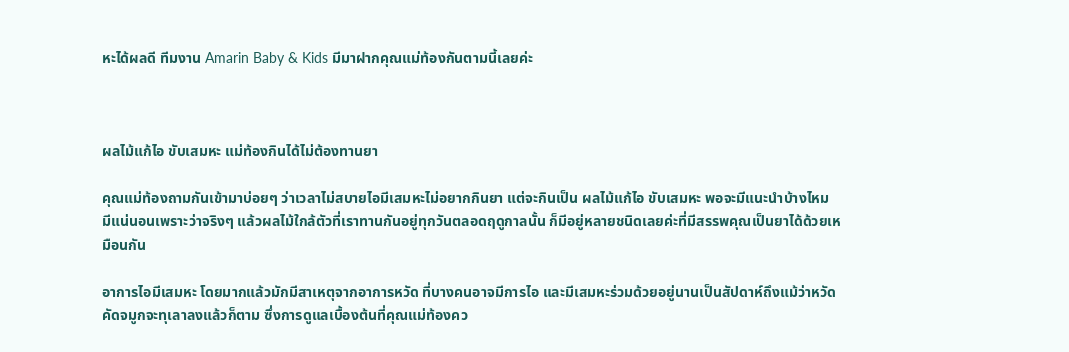หะได้ผลดี ทีมงาน Amarin Baby & Kids มีมาฝากคุณแม่ท้องกันตามนี้เลยค่ะ



ผลไม้แก้ไอ ขับเสมหะ แม่ท้องกินได้ไม่ต้องทานยา

คุณแม่ท้องถามกันเข้ามาบ่อยๆ ว่าเวลาไม่สบายไอมีเสมหะไม่อยากกินยา แต่จะกินเป็น ผลไม้แก้ไอ ขับเสมหะ พอจะมีแนะนำบ้างไหม มีแน่นอนเพราะว่าจริงๆ แล้วผลไม้ใกล้ตัวที่เราทานกันอยู่ทุกวันตลอดฤดูกาลนั้น ก็มีอยู่หลายชนิดเลยค่ะที่มีสรรพคุณเป็นยาได้ด้วยเหมือนกัน

อาการไอมีเสมหะ โดยมากแล้วมักมีสาเหตุจากอาการหวัด ที่บางคนอาจมีการไอ และมีเสมหะร่วมด้วยอยู่นานเป็นสัปดาห์ถึงแม้ว่าหวัดคัดจมูกจะทุเลาลงแล้วก็ตาม ซึ่งการดูแลเบื้องต้นที่คุณแม่ท้องคว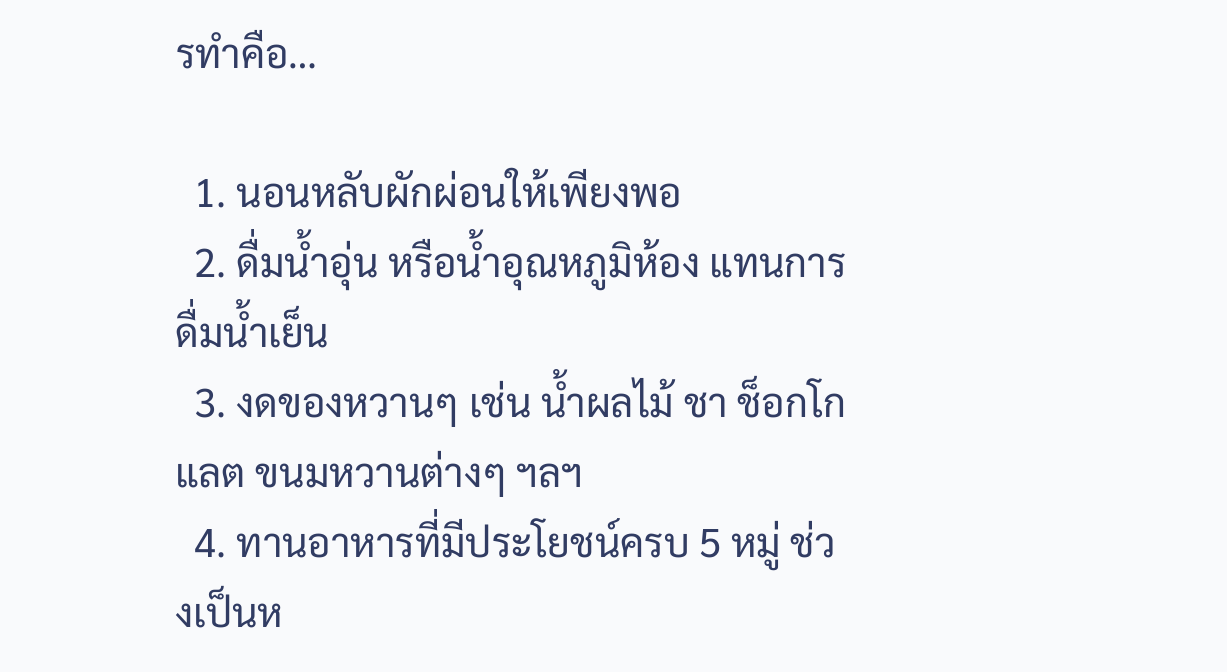รทำคือ…

  1. นอนหลับผักผ่อนให้เพียงพอ
  2. ดื่มน้ำอุ่น หรือน้ำอุณหภูมิห้อง แทนการดื่มน้ำเย็น
  3. งดของหวานๆ เช่น น้ำผลไม้ ชา ช็อกโกแลต ขนมหวานต่างๆ ฯลฯ
  4. ทานอาหารที่มีประโยชน์ครบ 5 หมู่ ช่วงเป็นห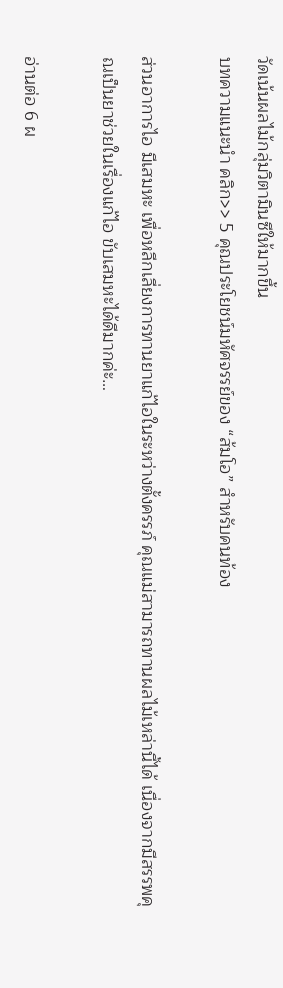วัดเน้นผลไม้กลุ่มวิตามินซีให้มากขึ้น
บทความแนะนำ คลิก>> 5 คุณประโยชน์มหัศจรรย์ของ “ส้มโอ” สำหรับคนท้อง

ส่วนอาการไอ มีเสมหะ เพื่อหลีกเลี่ยงการทานยาแก้ไอในระหว่างตั้งครรภ์ คุณแม่สามารถทานผลไม้เหล่านี้ได้ เนื่องจากมีสรรพคุณเป็นยาช่วยในเรื่องแก้ไอ ขับเสมหะได้ดีมากค่ะ…

อ่านต่อ 6 ผ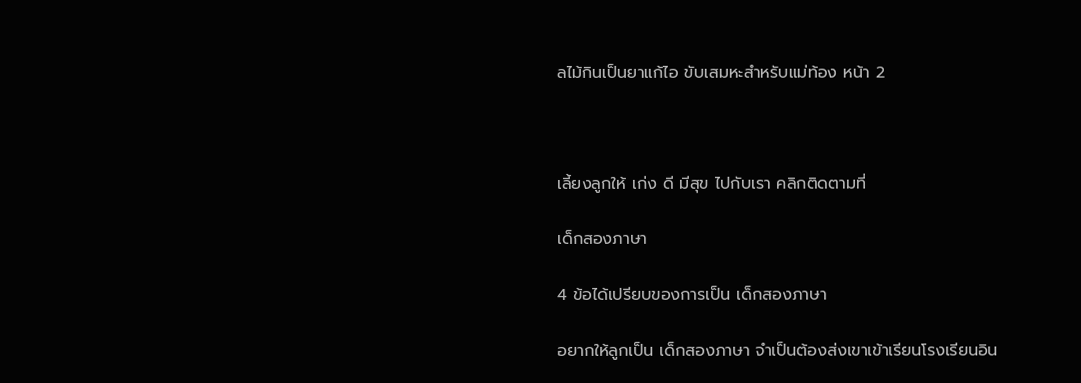ลไม้กินเป็นยาแก้ไอ ขับเสมหะสำหรับแม่ท้อง หน้า 2



เลี้ยงลูกให้ เก่ง ดี มีสุข ไปกับเรา คลิกติดตามที่

เด็กสองภาษา

4 ข้อได้เปรียบของการเป็น เด็กสองภาษา

อยากให้ลูกเป็น เด็กสองภาษา จำเป็นต้องส่งเขาเข้าเรียนโรงเรียนอิน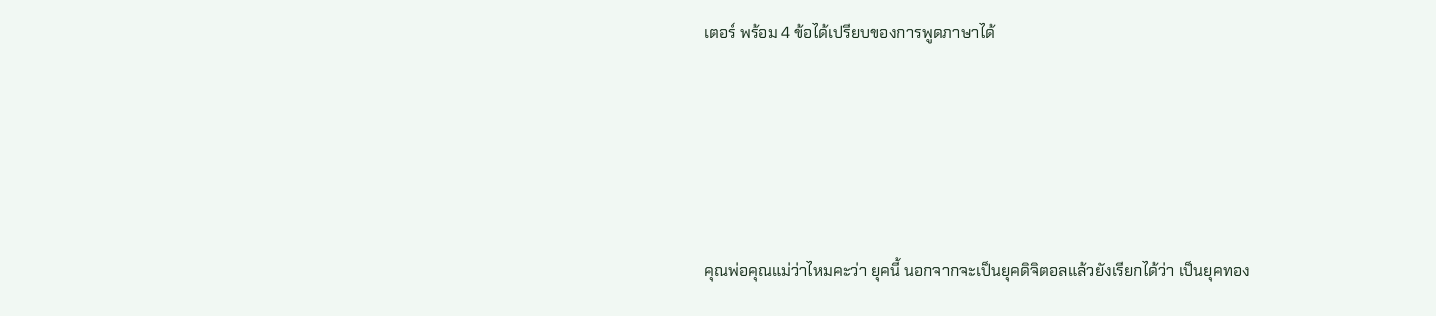เตอร์ พร้อม 4 ข้อได้เปรียบของการพูดภาษาได้





คุณพ่อคุณแม่ว่าไหมคะว่า ยุคนี้ นอกจากจะเป็นยุคดิจิตอลแล้วยังเรียกได้ว่า เป็นยุคทอง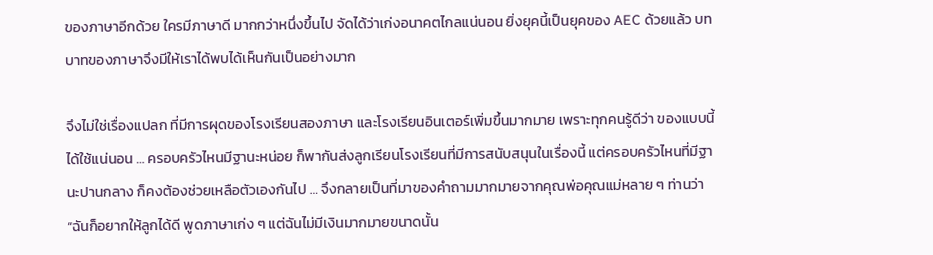ของภาษาอีกด้วย ใครมีภาษาดี มากกว่าหนึ่งขึ้นไป จัดได้ว่าเก่งอนาคตไกลแน่นอน ยิ่งยุคนี้เป็นยุคของ AEC ด้วยแล้ว บทบาทของภาษาจึงมีให้เราได้พบได้เห็นกันเป็นอย่างมาก

จึงไม่ใช่เรื่องแปลก ที่มีการผุดของโรงเรียนสองภาษา และโรงเรียนอินเตอร์เพิ่มขึ้นมากมาย เพราะทุกคนรู้ดีว่า ของแบบนี้ได้ใช้แน่นอน … ครอบครัวไหนมีฐานะหน่อย ก็พากันส่งลูกเรียนโรงเรียนที่มีการสนับสนุนในเรื่องนี้ แต่ครอบครัวไหนที่มีฐานะปานกลาง ก็คงต้องช่วยเหลือตัวเองกันไป … จึงกลายเป็นที่มาของคำถามมากมายจากคุณพ่อคุณแม่หลาย ๆ ท่านว่า “ฉันก็อยากให้ลูกได้ดี พูดภาษาเก่ง ๆ แต่ฉันไม่มีเงินมากมายขนาดนั้น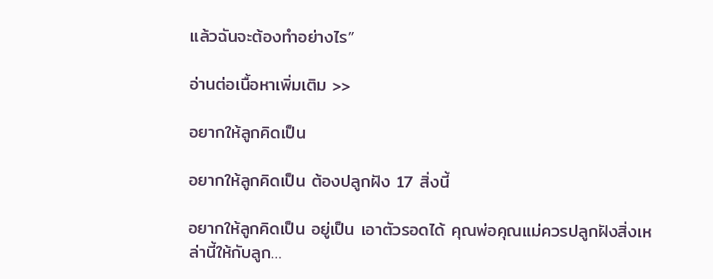แล้วฉันจะต้องทำอย่างไร”

อ่านต่อเนื้อหาเพิ่มเติม >>

อยากให้ลูกคิดเป็น

อยากให้ลูกคิดเป็น ต้องปลูกฝัง 17 สิ่งนี้

อยากให้ลูกคิดเป็น อยู่เป็น เอาตัวรอดได้ คุณพ่อคุณแม่ควรปลูกฝังสิ่งเหล่านี้ให้กับลูก…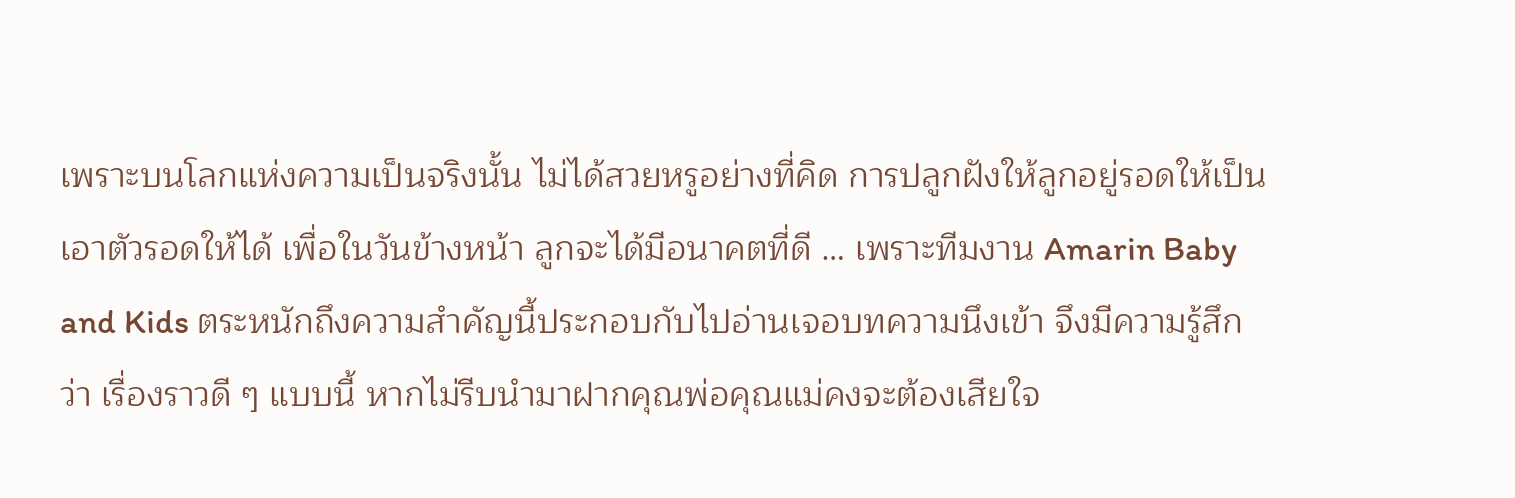เพราะบนโลกแห่งความเป็นจริงนั้น ไม่ได้สวยหรูอย่างที่คิด การปลูกฝังให้ลูกอยู่รอดให้เป็น เอาตัวรอดให้ได้ เพื่อในวันข้างหน้า ลูกจะได้มีอนาคตที่ดี … เพราะทีมงาน Amarin Baby and Kids ตระหนักถึงความสำคัญนี้ประกอบกับไปอ่านเจอบทความนึงเข้า จึงมีความรู้สึกว่า เรื่องราวดี ๆ แบบนี้ หากไม่รีบนำมาฝากคุณพ่อคุณแม่คงจะต้องเสียใจ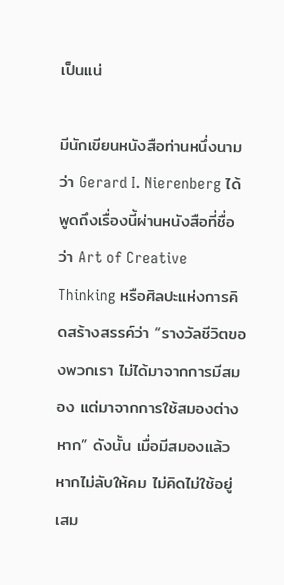เป็นแน่

มีนักเขียนหนังสือท่านหนึ่งนามว่า Gerard I. Nierenberg ได้พูดถึงเรื่องนี้ผ่านหนังสือที่ชื่อว่า Art of Creative Thinking หรือศิลปะแห่งการคิดสร้างสรรค์ว่า “รางวัลชีวิตของพวกเรา ไม่ได้มาจากการมีสมอง แต่มาจากการใช้สมองต่างหาก” ดังนั้น เมื่อมีสมองแล้ว หากไม่ลับให้คม ไม่คิดไม่ใช้อยู่เสม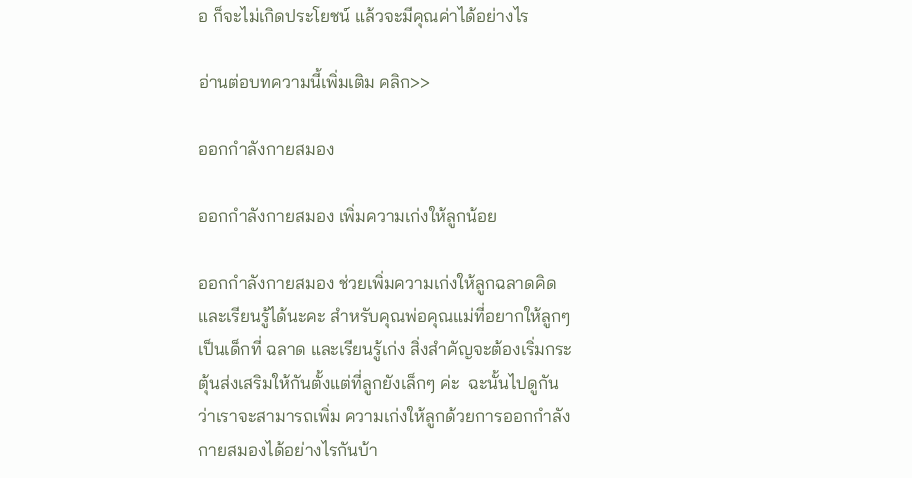อ ก็จะไม่เกิดประโยชน์ แล้วจะมีคุณค่าได้อย่างไร

อ่านต่อบทความนี้เพิ่มเติม คลิก>>

ออกกำลังกายสมอง

ออกกำลังกายสมอง เพิ่มความเก่งให้ลูกน้อย

ออกกำลังกายสมอง ช่วยเพิ่มความเก่งให้ลูกฉลาดคิดและเรียนรู้ได้นะคะ สำหรับคุณพ่อคุณแม่ที่อยากให้ลูกๆ เป็นเด็กที่ ฉลาด และเรียนรู้เก่ง สิ่งสำคัญจะต้องเริ่มกระตุ้นส่งเสริมให้กันตั้งแต่ที่ลูกยังเล็กๆ ค่ะ  ฉะนั้นไปดูกันว่าเราจะสามารถเพิ่ม ความเก่งให้ลูกด้วยการออกกำลังกายสมองได้อย่างไรกันบ้า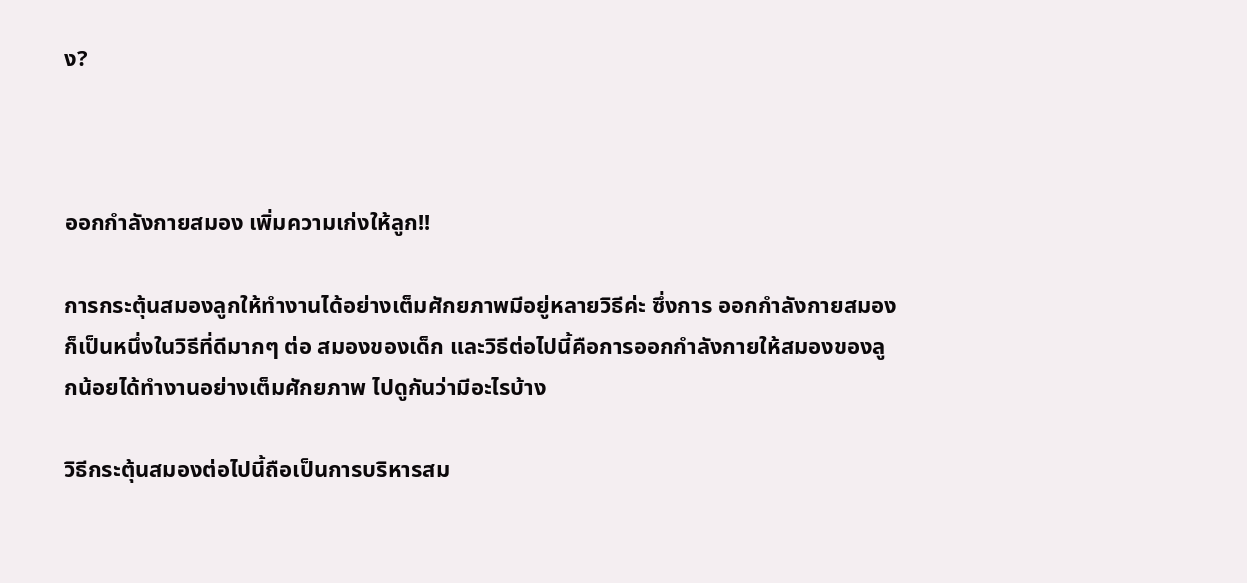ง?



ออกกำลังกายสมอง เพิ่มความเก่งให้ลูก!!

การกระตุ้นสมองลูกให้ทำงานได้อย่างเต็มศักยภาพมีอยู่หลายวิธีค่ะ ซึ่งการ ออกกำลังกายสมอง ก็เป็นหนึ่งในวิธีที่ดีมากๆ ต่อ สมองของเด็ก และวิธีต่อไปนี้คือการออกกำลังกายให้สมองของลูกน้อยได้ทำงานอย่างเต็มศักยภาพ ไปดูกันว่ามีอะไรบ้าง

วิธีกระตุ้นสมองต่อไปนี้ถือเป็นการบริหารสม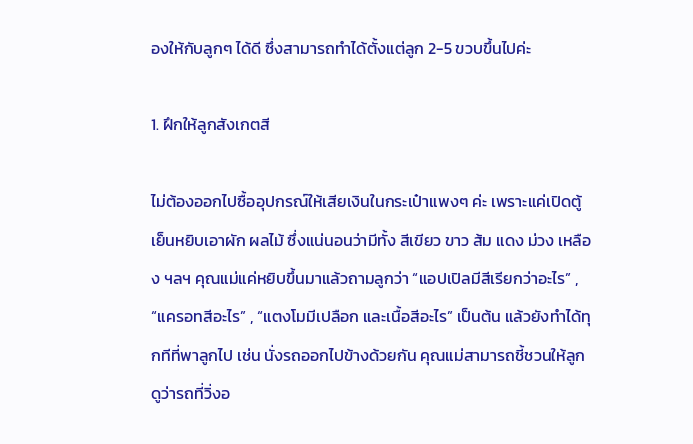องให้กับลูกๆ ได้ดี ซึ่งสามารถทำได้ตั้งแต่ลูก 2-5 ขวบขึ้นไปค่ะ

1. ฝึกให้ลูกสังเกตสี

ไม่ต้องออกไปซื้ออุปกรณ์ให้เสียเงินในกระเป๋าแพงๆ ค่ะ เพราะแค่เปิดตู้เย็นหยิบเอาผัก ผลไม้ ซึ่งแน่นอนว่ามีทั้ง สีเขียว ขาว ส้ม แดง ม่วง เหลือง ฯลฯ คุณแม่แค่หยิบขึ้นมาแล้วถามลูกว่า “แอปเปิลมีสีเรียกว่าอะไร” , “แครอทสีอะไร” , “แตงโมมีเปลือก และเนื้อสีอะไร” เป็นต้น แล้วยังทำได้ทุกทีที่พาลูกไป เช่น นั่งรถออกไปข้างด้วยกัน คุณแม่สามารถชี้ชวนให้ลูกดูว่ารถที่วิ่งอ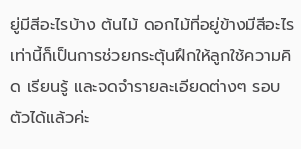ยู่มีสีอะไรบ้าง ต้นไม้ ดอกไม้ที่อยู่ข้างมีสีอะไร เท่านี้ก็เป็นการช่วยกระตุ้นฝึกให้ลูกใช้ความคิด เรียนรู้ และจดจำรายละเอียดต่างๆ รอบตัวได้แล้วค่ะ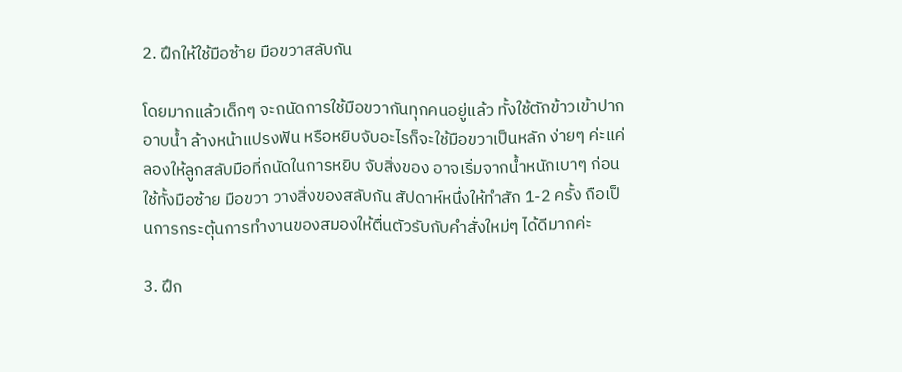2. ฝึกให้ใช้มือซ้าย มือขวาสลับกัน

โดยมากแล้วเด็กๆ จะถนัดการใช้มือขวากันทุกคนอยู่แล้ว ทั้งใช้ตักข้าวเข้าปาก อาบน้ำ ล้างหน้าแปรงฟัน หรือหยิบจับอะไรก็จะใช้มือขวาเป็นหลัก ง่ายๆ ค่ะแค่ลองให้ลูกสลับมือที่ถนัดในการหยิบ จับสิ่งของ อาจเริ่มจากน้ำหนักเบาๆ ก่อน ใช้ทั้งมือซ้าย มือขวา วางสิ่งของสลับกัน สัปดาห์หนึ่งให้ทำสัก 1-2 ครั้ง ถือเป็นการกระตุ้นการทำงานของสมองให้ตื่นตัวรับกับคำสั่งใหม่ๆ ได้ดีมากค่ะ

3. ฝึก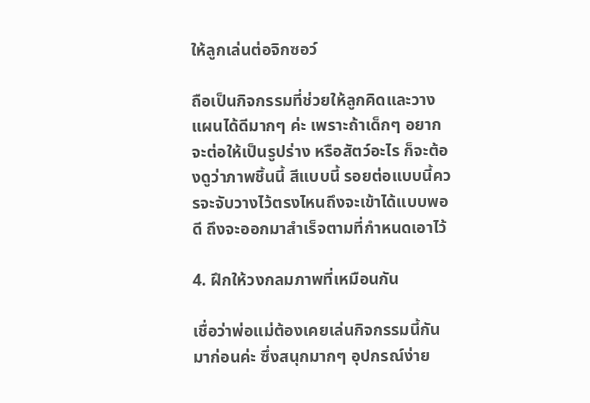ให้ลูกเล่นต่อจิกซอว์

ถือเป็นกิจกรรมที่ช่วยให้ลูกคิดและวางแผนได้ดีมากๆ ค่ะ เพราะถ้าเด็กๆ อยากจะต่อให้เป็นรูปร่าง หรือสัตว์อะไร ก็จะต้องดูว่าภาพชิ้นนี้ สีแบบนี้ รอยต่อแบบนี้ควรจะจับวางไว้ตรงไหนถึงจะเข้าได้แบบพอดี ถึงจะออกมาสำเร็จตามที่กำหนดเอาไว้

4. ฝึกให้วงกลมภาพที่เหมือนกัน

เชื่อว่าพ่อแม่ต้องเคยเล่นกิจกรรมนี้กันมาก่อนค่ะ ซึ่งสนุกมากๆ อุปกรณ์ง่าย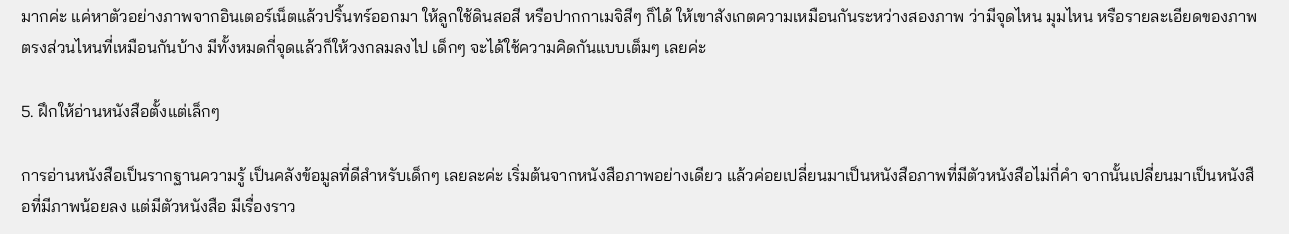มากค่ะ แค่หาตัวอย่างภาพจากอินเตอร์เน็ตแล้วปริ้นทร์ออกมา ให้ลูกใช้ดินสอสี หรือปากกาเมจิสีๆ ก็ได้ ให้เขาสังเกตความเหมือนกันระหว่างสองภาพ ว่ามีจุดไหน มุมไหน หรือรายละเอียดของภาพตรงส่วนไหนที่เหมือนกันบ้าง มีทั้งหมดกี่จุดแล้วก็ให้วงกลมลงไป เด็กๆ จะได้ใช้ความคิดกันแบบเต็มๆ เลยค่ะ

5. ฝึกให้อ่านหนังสือตั้งแต่เล็กๆ

การอ่านหนังสือเป็นรากฐานความรู้ เป็นคลังข้อมูลที่ดีสำหรับเด็กๆ เลยละค่ะ เริ่มต้นจากหนังสือภาพอย่างเดียว แล้วค่อยเปลี่ยนมาเป็นหนังสือภาพที่มีตัวหนังสือไม่กี่คำ จากนั้นเปลี่ยนมาเป็นหนังสือที่มีภาพน้อยลง แต่มีตัวหนังสือ มีเรื่องราว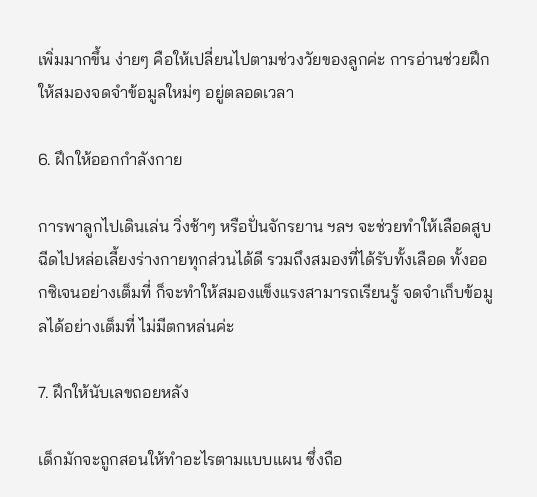เพิ่มมากขึ้น ง่ายๆ คือให้เปลี่ยนไปตามช่วงวัยของลูกค่ะ การอ่านช่วยฝึกให้สมองจดจำข้อมูลใหม่ๆ อยู่ตลอดเวลา

6. ฝึกให้ออกกำลังกาย

การพาลูกไปเดินเล่น วิ่งช้าๆ หรือปั่นจักรยาน ฯลฯ จะช่วยทำให้เลือดสูบฉีดไปหล่อเลี้ยงร่างกายทุกส่วนได้ดี รวมถึงสมองที่ได้รับทั้งเลือด ทั้งออกซิเจนอย่างเต็มที่ ก็จะทำให้สมองแข็งแรงสามารถเรียนรู้ จดจำเก็บข้อมูลได้อย่างเต็มที่ ไม่มีตกหล่นค่ะ

7. ฝึกให้นับเลขถอยหลัง

เด็กมักจะถูกสอนให้ทำอะไรตามแบบแผน ซึ่งถือ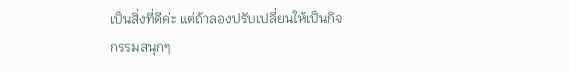เป็นสิ่งที่ดีค่ะ แต่ถ้าลองปรับเปลี่ยนให้เป็นกิจกรรมสนุกๆ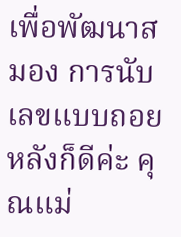เพื่อพัฒนาสมอง การนับเลขแบบถอยหลังก็ดีค่ะ คุณแม่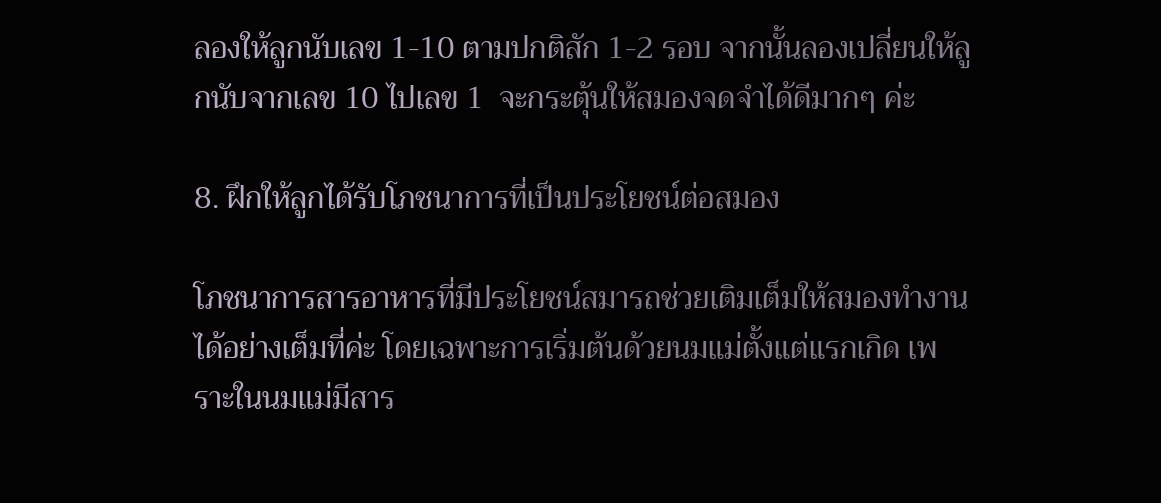ลองให้ลูกนับเลข 1-10 ตามปกติสัก 1-2 รอบ จากนั้นลองเปลี่ยนให้ลูกนับจากเลข 10 ไปเลข 1  จะกระตุ้นให้สมองจดจำได้ดีมากๆ ค่ะ

8. ฝึกให้ลูกได้รับโภชนาการที่เป็นประโยชน์ต่อสมอง

โภชนาการสารอาหารที่มีประโยชน์สมารถช่วยเติมเต็มให้สมองทำงานได้อย่างเต็มที่ค่ะ โดยเฉพาะการเริ่มต้นด้วยนมแม่ตั้งแต่แรกเกิด เพราะในนมแม่มีสาร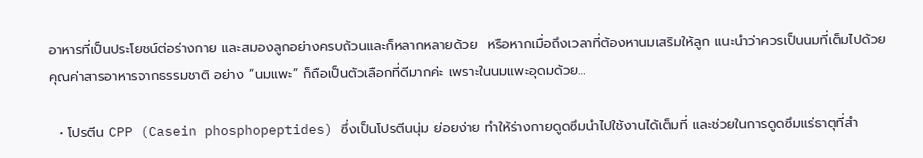อาหารที่เป็นประโยชน์ต่อร่างกาย และสมองลูกอย่างครบถ้วนและก็หลากหลายด้วย  หรือหากเมื่อถึงเวลาที่ต้องหานมเสริมให้ลูก แนะนำว่าควรเป็นนมที่เต็มไปด้วยคุณค่าสารอาหารจากธรรมชาติ อย่าง “นมแพะ” ก็ถือเป็นตัวเลือกที่ดีมากค่ะ เพราะในนมแพะอุดมด้วย…

  • โปรตีน CPP (Casein phosphopeptides) ซึ่งเป็นโปรตีนนุ่ม ย่อยง่าย ทำให้ร่างกายดูดซึมนำไปใช้งานได้เต็มที่ และช่วยในการดูดซึมแร่ธาตุที่สำ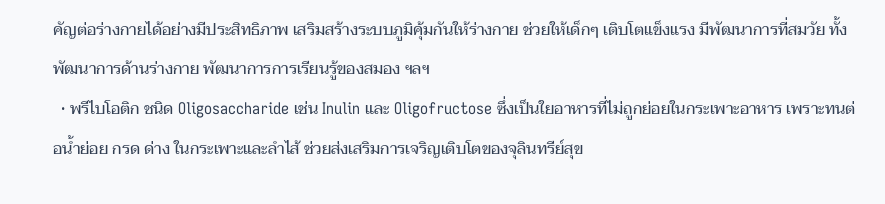คัญต่อร่างกายได้อย่างมีประสิทธิภาพ เสริมสร้างระบบภูมิคุ้มกันให้ร่างกาย ช่วยให้เด็กๆ เติบโตแข็งแรง มีพัฒนาการที่สมวัย ทั้งพัฒนาการด้านร่างกาย พัฒนาการการเรียนรู้ของสมอง ฯลฯ
  • พรีไบโอติก ชนิด Oligosaccharide เช่น Inulin และ Oligofructose ซึ่งเป็นใยอาหารที่ไม่ถูกย่อยในกระเพาะอาหาร เพราะทนต่อน้ำย่อย กรด ด่าง ในกระเพาะและลำไส้ ช่วยส่งเสริมการเจริญเติบโตของจุลินทรีย์สุข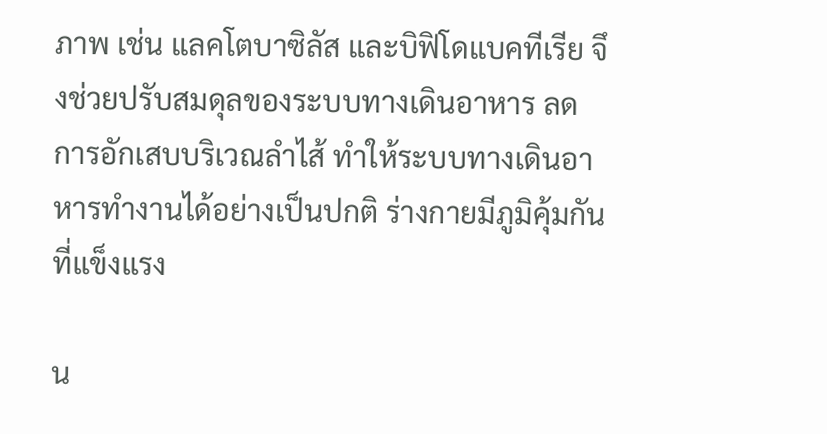ภาพ เช่น แลคโตบาซิลัส และบิฟิโดแบคทีเรีย จึงช่วยปรับสมดุลของระบบทางเดินอาหาร ลดการอักเสบบริเวณลำไส้ ทำให้ระบบทางเดินอาหารทำงานได้อย่างเป็นปกติ ร่างกายมีภูมิคุ้มกันที่แข็งแรง

น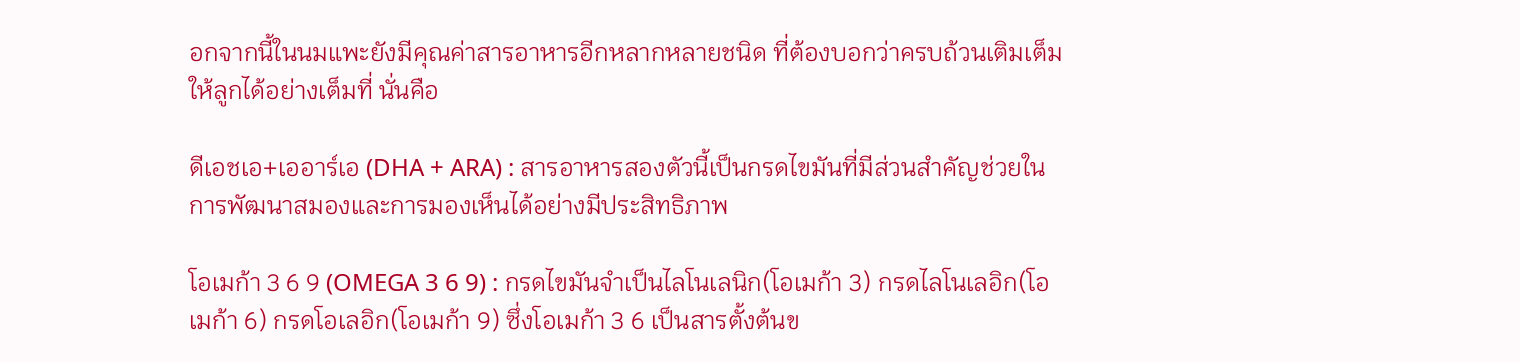อกจากนี้ในนมแพะยังมีคุณค่าสารอาหารอีกหลากหลายชนิด ที่ต้องบอกว่าครบถ้วนเติมเต็มให้ลูกได้อย่างเต็มที่ นั่นคือ

ดีเอชเอ+เออาร์เอ (DHA + ARA) : สารอาหารสองตัวนี้เป็นกรดไขมันที่มีส่วนสำคัญช่วยในการพัฒนาสมองและการมองเห็นได้อย่างมีประสิทธิภาพ

โอเมก้า 3 6 9 (OMEGA 3 6 9) : กรดไขมันจำเป็นไลโนเลนิก(โอเมก้า 3) กรดไลโนเลอิก(โอเมก้า 6) กรดโอเลอิก(โอเมก้า 9) ซึ่งโอเมก้า 3 6 เป็นสารตั้งต้นข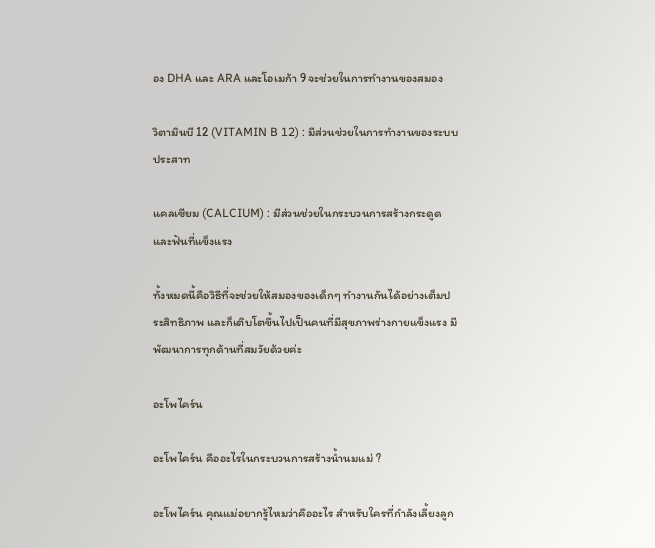อง DHA และ ARA และโอเมก้า 9 จะช่วยในการทำงานของสมอง

วิตามินบี 12 (VITAMIN B 12) : มีส่วนช่วยในการทำงานของระบบประสาท

แคลเซียม (CALCIUM) : มีส่วนช่วยในกระบวนการสร้างกระดูดและฟันที่แข็งแรง

ทั้งหมดนี้คือวิธีที่จะช่วยให้สมองของเด็กๆ ทำงานกันได้อย่างเต็มประสิทธิภาพ และก็เติบโตขึ้นไปเป็นคนที่มีสุขภาพร่างกายแข็งแรง มีพัฒนาการทุกด้านที่สมวัยด้วยค่ะ

อะโพไคร์น

อะโพไคร์น คืออะไรในกระบวนการสร้างน้ำนมแม่ ?

อะโพไคร์น คุณแม่อยากรู้ไหมว่าคืออะไร สำหรับใครที่กำลังเลี้ยงลูก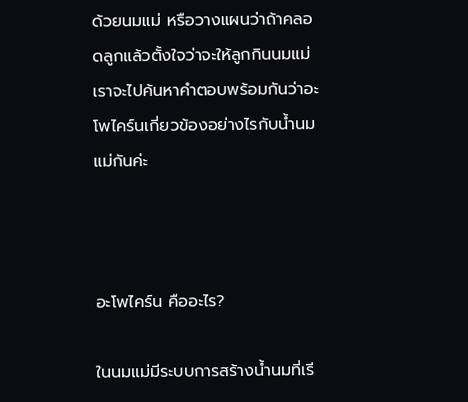ด้วยนมแม่ หรือวางแผนว่าถ้าคลอดลูกแล้วตั้งใจว่าจะให้ลูกกินนมแม่ เราจะไปค้นหาคำตอบพร้อมกันว่าอะโพไคร์นเกี่ยวข้องอย่างไรกับน้ำนมแม่กันค่ะ



อะโพไคร์น คืออะไร?

ในนมแม่มีระบบการสร้างน้ำนมที่เรี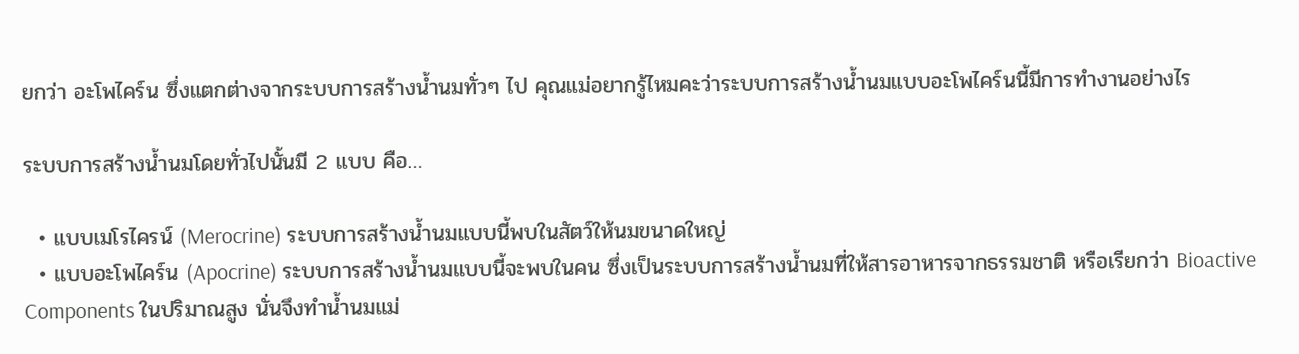ยกว่า อะโพไคร์น ซึ่งแตกต่างจากระบบการสร้างน้ำนมทั่วๆ ไป คุณแม่อยากรู้ไหมคะว่าระบบการสร้างน้ำนมแบบอะโพไคร์นนี้มีการทำงานอย่างไร

ระบบการสร้างน้ำนมโดยทั่วไปนั้นมี 2 แบบ คือ…

  • แบบเมโรไครน์ (Merocrine) ระบบการสร้างน้ำนมแบบนี้พบในสัตว์ให้นมขนาดใหญ่
  • แบบอะโพไคร์น (Apocrine) ระบบการสร้างน้ำนมแบบนี้จะพบในคน ซึ่งเป็นระบบการสร้างน้ำนมที่ให้สารอาหารจากธรรมชาติ หรือเรียกว่า Bioactive Components ในปริมาณสูง นั่นจึงทำน้ำนมแม่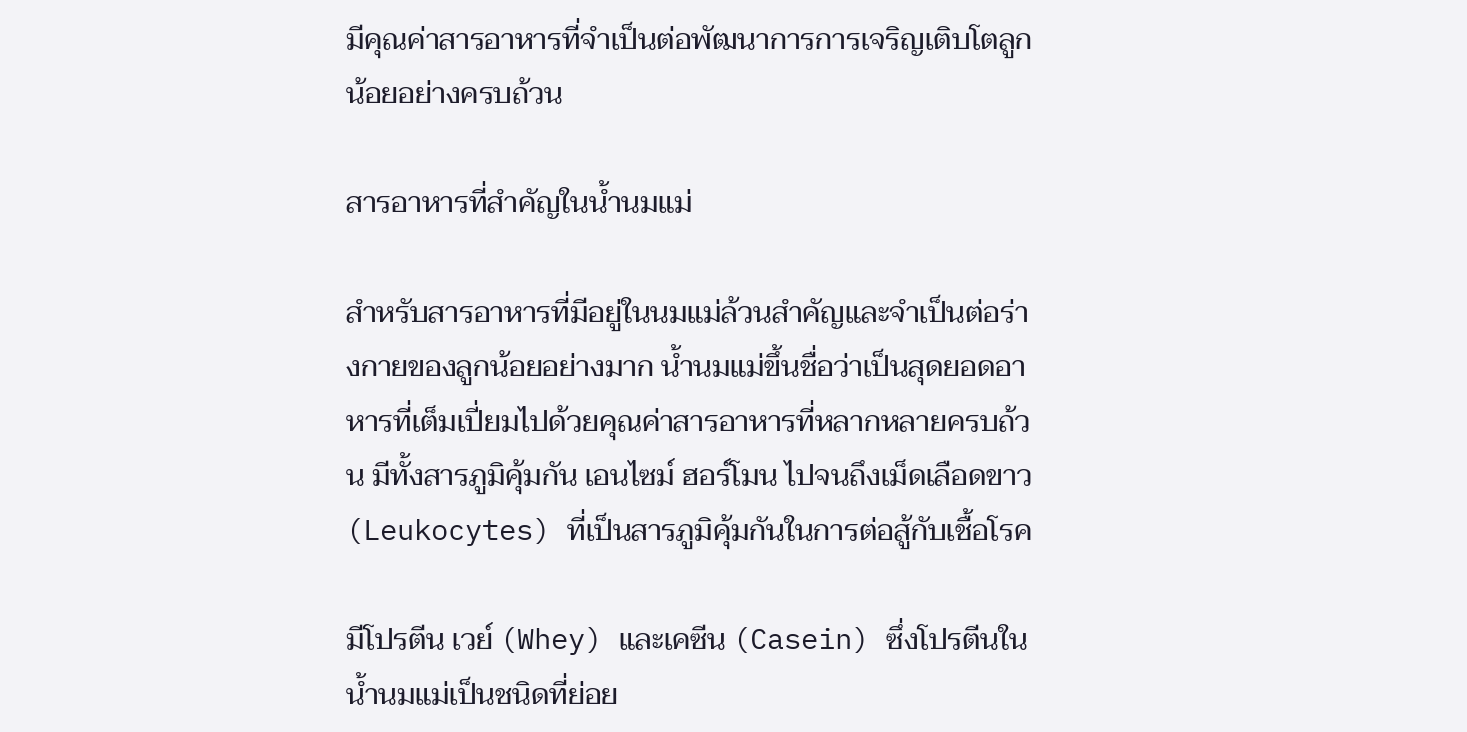มีคุณค่าสารอาหารที่จำเป็นต่อพัฒนาการการเจริญเติบโตลูกน้อยอย่างครบถ้วน

สารอาหารที่สำคัญในน้ำนมแม่

สำหรับสารอาหารที่มีอยู่ในนมแม่ล้วนสำคัญและจำเป็นต่อร่างกายของลูกน้อยอย่างมาก น้ำนมแม่ขึ้นชื่อว่าเป็นสุดยอดอาหารที่เต็มเปี่ยมไปด้วยคุณค่าสารอาหารที่หลากหลายครบถ้วน มีทั้งสารภูมิคุ้มกัน เอนไซม์ ฮอร์โมน ไปจนถึงเม็ดเลือดขาว (Leukocytes) ที่เป็นสารภูมิคุ้มกันในการต่อสู้กับเชื้อโรค

มีโปรตีน เวย์ (Whey) และเคซีน (Casein) ซึ่งโปรตีนในน้ำนมแม่เป็นชนิดที่ย่อย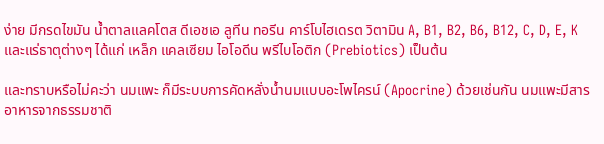ง่าย มีกรดไขมัน น้ำตาลแลคโตส ดีเอชเอ ลูทีน ทอรีน คาร์โบไฮเดรต วิตามิน A, B1, B2, B6, B12, C, D, E, K และแร่ธาตุต่างๆ ได้แก่ เหล็ก แคลเซียม ไอโอดีน พรีไบโอติก (Prebiotics) เป็นต้น

และทราบหรือไม่คะว่า นมแพะ ก็มีระบบการคัดหลั่งน้ำนมแบบอะโพไครน์ (Apocrine) ด้วยเช่นกัน นมแพะมีสารอาหารจากธรรมชาติ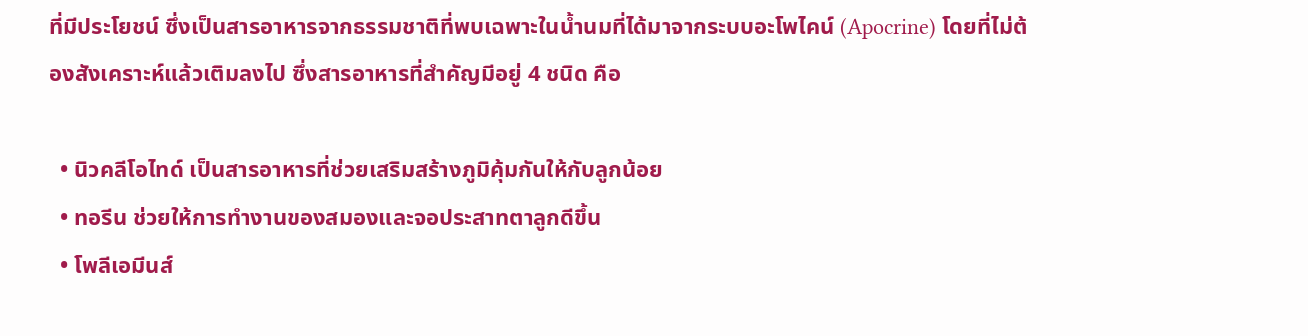ที่มีประโยชน์ ซึ่งเป็นสารอาหารจากธรรมชาติที่พบเฉพาะในน้ำนมที่ได้มาจากระบบอะโพไคน์ (Apocrine) โดยที่ไม่ต้องสังเคราะห์แล้วเติมลงไป ซึ่งสารอาหารที่สำคัญมีอยู่ 4 ชนิด คือ

  • นิวคลีโอไทด์ เป็นสารอาหารที่ช่วยเสริมสร้างภูมิคุ้มกันให้กับลูกน้อย
  • ทอรีน ช่วยให้การทำงานของสมองและจอประสาทตาลูกดีขึ้น
  • โพลีเอมีนส์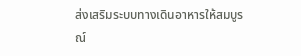ส่งเสริมระบบทางเดินอาหารให้สมบูรณ์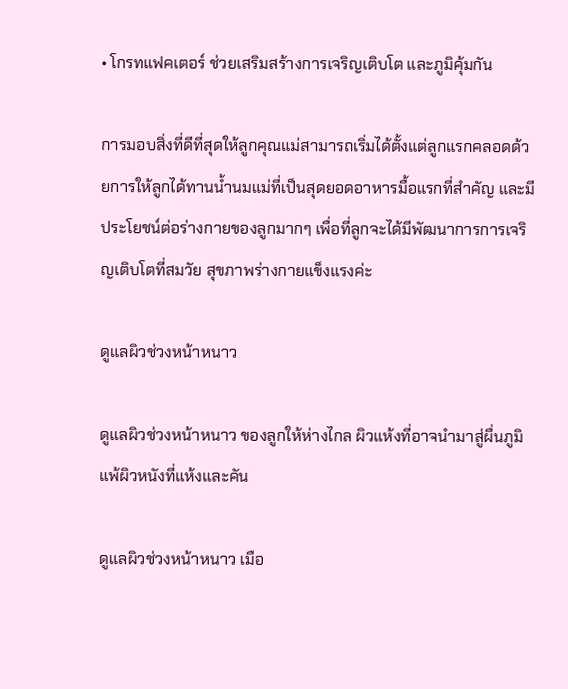• โกรทแฟคเตอร์ ช่วยเสริมสร้างการเจริญเติบโต และภูมิคุ้มกัน

การมอบสิ่งที่ดีที่สุดให้ลูกคุณแม่สามารถเริ่มได้ตั้งแต่ลูกแรกคลอดด้วยการให้ลูกได้ทานน้ำนมแม่ที่เป็นสุดยอดอาหารมื้อแรกที่สำคัญ และมีประโยชน์ต่อร่างกายของลูกมากๆ เพื่อที่ลูกจะได้มีพัฒนาการการเจริญเติบโตที่สมวัย สุขภาพร่างกายแข็งแรงค่ะ

ดูแลผิวช่วงหน้าหนาว

ดูแลผิวช่วงหน้าหนาว ของลูกให้ห่างไกล ผิวแห้งที่อาจนำมาสู่ผื่นภูมิแพ้ผิวหนังที่แห้งและคัน

ดูแลผิวช่วงหน้าหนาว เมือ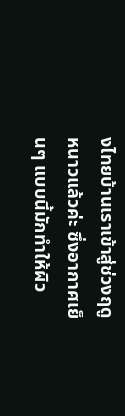งไทยบ้านเราเข้าสู่ช่วงฤดูหนาวแล้วค่ะ ซึ่งอากาศเย็นๆ แบบนี้มักทำให้ผิว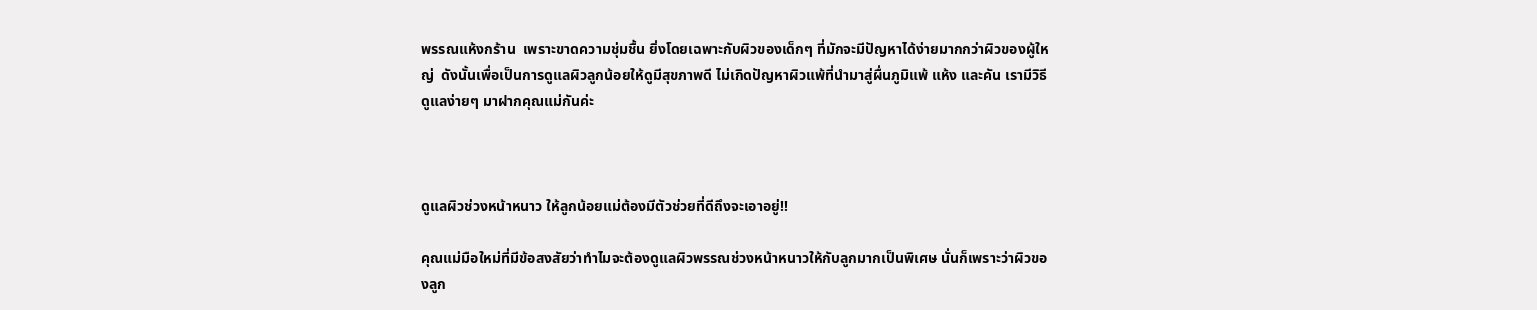พรรณแห้งกร้าน  เพราะขาดความชุ่มชื้น ยิ่งโดยเฉพาะกับผิวของเด็กๆ ที่มักจะมีปัญหาได้ง่ายมากกว่าผิวของผู้ใหญ่  ดังนั้นเพื่อเป็นการดูแลผิวลูกน้อยให้ดูมีสุขภาพดี ไม่เกิดปัญหาผิวแพ้ที่นำมาสู่ผื่นภูมิแพ้ แห้ง และคัน เรามีวิธีดูแลง่ายๆ มาฝากคุณแม่กันค่ะ



ดูแลผิวช่วงหน้าหนาว ให้ลูกน้อยแม่ต้องมีตัวช่วยที่ดีถึงจะเอาอยู่!!

คุณแม่มือใหม่ที่มีข้อสงสัยว่าทำไมจะต้องดูแลผิวพรรณช่วงหน้าหนาวให้กับลูกมากเป็นพิเศษ นั่นก็เพราะว่าผิวของลูก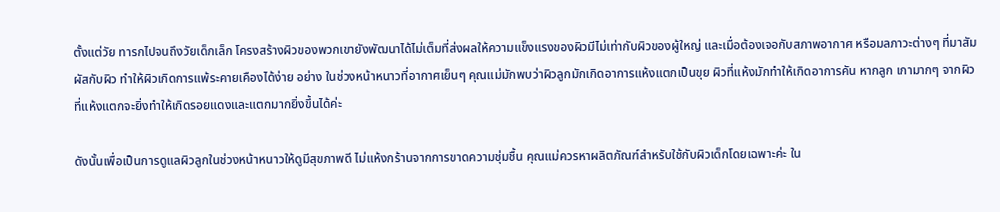ตั้งแต่วัย ทารกไปจนถึงวัยเด็กเล็ก โครงสร้างผิวของพวกเขายังพัฒนาได้ไม่เต็มที่ส่งผลให้ความแข็งแรงของผิวมีไม่เท่ากับผิวของผู้ใหญ่ และเมื่อต้องเจอกับสภาพอากาศ หรือมลภาวะต่างๆ ที่มาสัมผัสกับผิว ทำให้ผิวเกิดการแพ้ระคายเคืองได้ง่าย อย่าง ในช่วงหน้าหนาวที่อากาศเย็นๆ คุณแม่มักพบว่าผิวลูกมักเกิดอาการแห้งแตกเป็นขุย ผิวที่แห้งมักทำให้เกิดอาการคัน หากลูก เกามากๆ จากผิวที่แห้งแตกจะยิ่งทำให้เกิดรอยแดงและแตกมากยิ่งขึ้นได้ค่ะ

ดังนั้นเพื่อเป็นการดูแลผิวลูกในช่วงหน้าหนาวให้ดูมีสุขภาพดี ไม่แห้งกร้านจากการขาดความชุ่มชื้น คุณแม่ควรหาผลิตภัณฑ์สำหรับใช้กับผิวเด็กโดยเฉพาะค่ะ ใน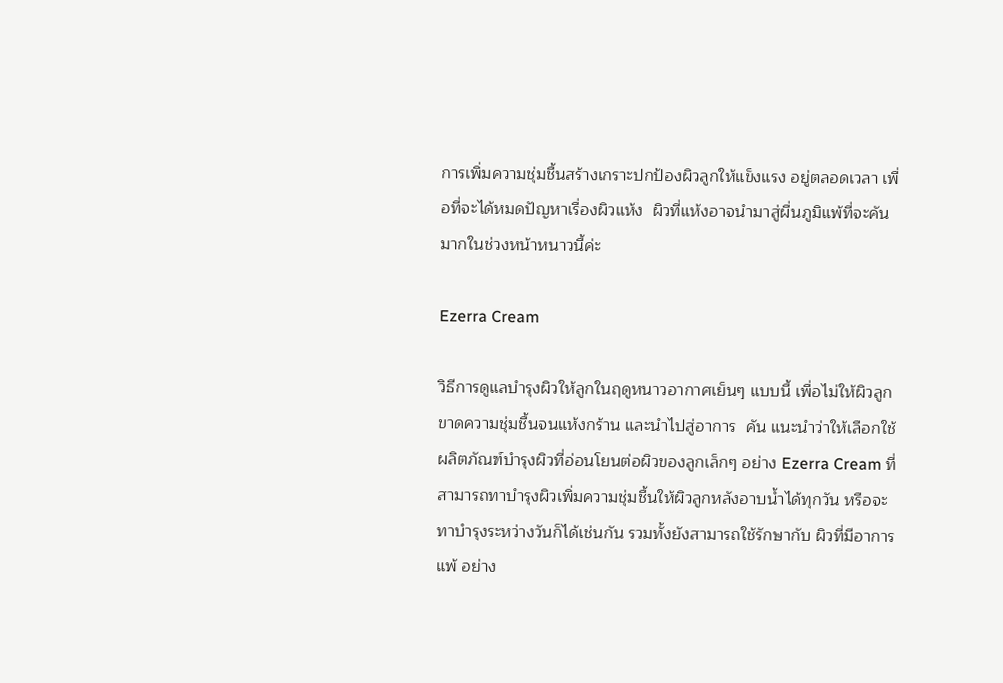การเพิ่มความชุ่มชื้นสร้างเกราะปกป้องผิวลูกให้แข็งแรง อยู่ตลอดเวลา เพื่อที่จะได้หมดปัญหาเรื่องผิวแห้ง  ผิวที่แห้งอาจนำมาสู่ผื่นภูมิแพ้ที่จะคันมากในช่วงหน้าหนาวนี้ค่ะ

Ezerra Cream

วิธีการดูแลบำรุงผิวให้ลูกในฤดูหนาวอากาศเย็นๆ แบบนี้ เพื่อไม่ให้ผิวลูกขาดความชุ่มชื้นจนแห้งกร้าน และนำไปสู่อาการ  คัน แนะนำว่าให้เลือกใช้ผลิตภัณฑ์บำรุงผิวที่อ่อนโยนต่อผิวของลูกเล็กๆ อย่าง Ezerra Cream ที่สามารถทาบำรุงผิวเพิ่มความชุ่มชื้นให้ผิวลูกหลังอาบน้ำได้ทุกวัน หรือจะทาบำรุงระหว่างวันก็ได้เช่นกัน รวมทั้งยังสามารถใช้รักษากับ ผิวที่มีอาการแพ้ อย่าง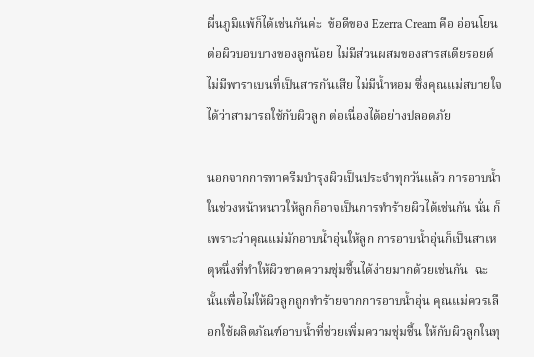ผื่นภูมิแพ้ก็ได้เช่นกันค่ะ  ข้อดีของ Ezerra Cream คือ อ่อนโยนต่อผิวบอบบางของลูกน้อย ไม่มีส่วนผสมของสารสเตียรอยด์ ไม่มีพาราเบนที่เป็นสารกันเสีย ไม่มีน้ำหอม ซึ่งคุณแม่สบายใจได้ว่าสามารถใช้กับผิวลูก ต่อเนื่องได้อย่างปลอดภัย

นอกจากการทาครีมบำรุงผิวเป็นประจำทุกวันแล้ว การอาบน้ำในช่วงหน้าหนาวให้ลูกก็อาจเป็นการทำร้ายผิวได้เช่นกัน นั่น ก็เพราะว่าคุณแม่มักอาบน้ำอุ่นให้ลูก การอาบน้ำอุ่นก็เป็นสาเหตุหนึ่งที่ทำให้ผิวขาดความชุ่มชื้นได้ง่ายมากด้วยเช่นกัน  ฉะนั้นเพื่อไม่ให้ผิวลูกถูกทำร้ายจากการอาบน้ำอุ่น คุณแม่ควรเลือกใช้ผลิตภัณฑ์อาบน้ำที่ช่วยเพิ่มความชุ่มชื้น ให้กับผิวลูกในทุ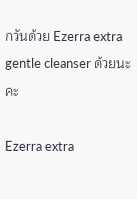กวันด้วย Ezerra extra gentle cleanser ด้วยนะคะ

Ezerra extra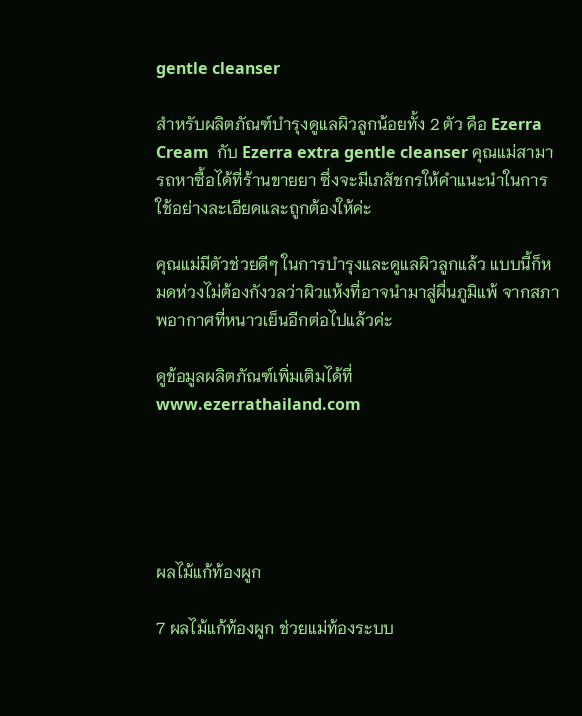gentle cleanser

สำหรับผลิตภัณฑ์บำรุงดูแลผิวลูกน้อยทั้ง 2 ตัว คือ Ezerra Cream  กับ Ezerra extra gentle cleanser คุณแม่สามารถหาซื้อได้ที่ร้านขายยา ซึ่งจะมีเภสัชกรให้คำแนะนำในการใช้อย่างละเอียดและถูกต้องให้ค่ะ

คุณแม่มีตัวช่วยดีๆ ในการบำรุงและดูแลผิวลูกแล้ว แบบนี้ก็หมดห่วงไม่ต้องกังวลว่าผิวแห้งที่อาจนำมาสู่ผื่นภูมิแพ้ จากสภาพอากาศที่หนาวเย็นอีกต่อไปแล้วค่ะ

ดูข้อมูลผลิตภัณฑ์เพิ่มเติมได้ที่ www.ezerrathailand.com





ผลไม้แก้ท้องผูก

7 ผลไม้แก้ท้องผูก ช่วยแม่ท้องระบบ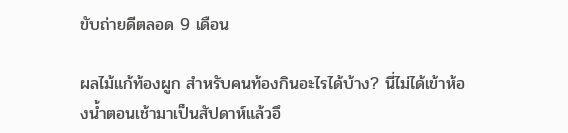ขับถ่ายดีตลอด 9 เดือน

ผลไม้แก้ท้องผูก สำหรับคนท้องกินอะไรได้บ้าง? นี่ไม่ได้เข้าห้องน้ำตอนเช้ามาเป็นสัปดาห์แล้วอึ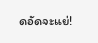ดอัดจะแย่!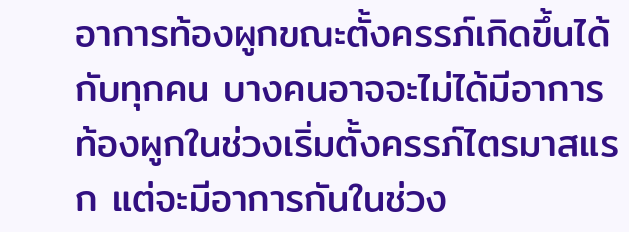อาการท้องผูกขณะตั้งครรภ์เกิดขึ้นได้กับทุกคน บางคนอาจจะไม่ได้มีอาการท้องผูกในช่วงเริ่มตั้งครรภ์ไตรมาสแรก แต่จะมีอาการกันในช่วง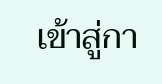เข้าสู่กา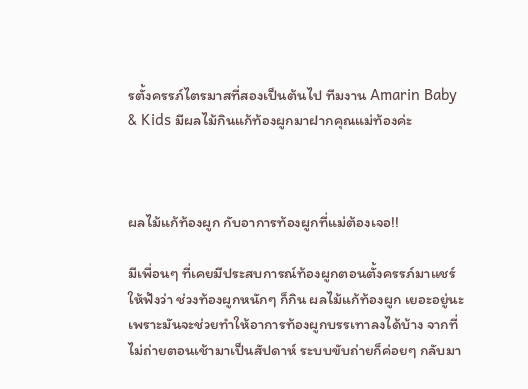รตั้งครรภ์ไตรมาสที่สองเป็นต้นไป ทีมงาน Amarin Baby & Kids มีผลไม้กินแก้ท้องผูกมาฝากคุณแม่ท้องค่ะ



ผลไม้แก้ท้องผูก กับอาการท้องผูกที่แม่ต้องเจอ!!

มีเพื่อนๆ ที่เคยมีประสบการณ์ท้องผูกตอนตั้งครรภ์มาแชร์ให้ฟังว่า ช่วงท้องผูกหนักๆ ก็กิน ผลไม้แก้ท้องผูก เยอะอยู่นะเพราะมันจะช่วยทำให้อาการท้องผูกบรรเทาลงได้บ้าง จากที่ไม่ถ่ายตอนเช้ามาเป็นสัปดาห์ ระบบขับถ่ายก็ค่อยๆ กลับมา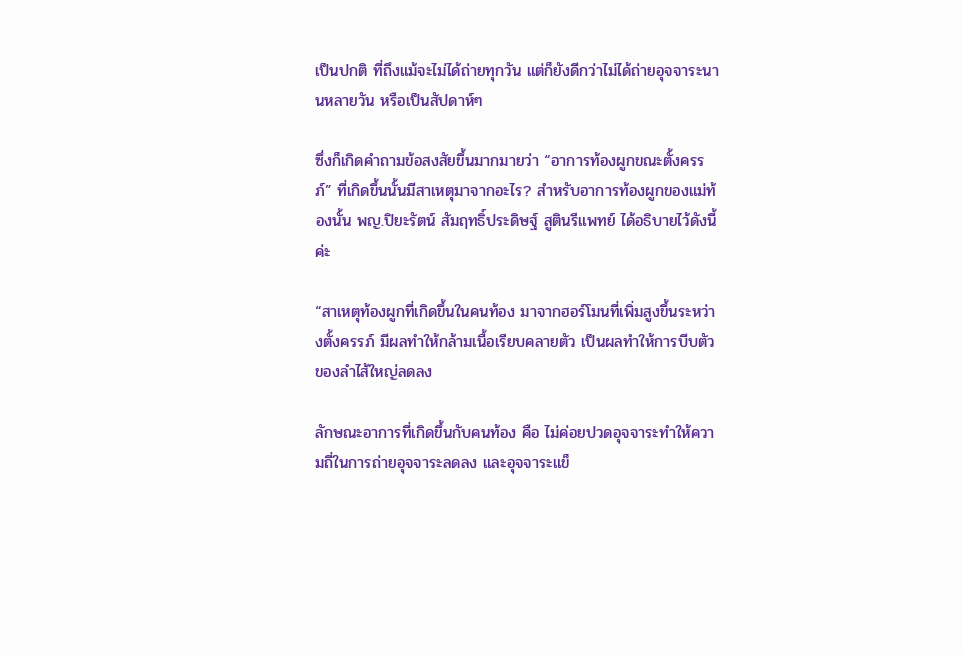เป็นปกติ ที่ถึงแม้จะไม่ได้ถ่ายทุกวัน แต่ก็ยังดีกว่าไม่ได้ถ่ายอุจจาระนานหลายวัน หรือเป็นสัปดาห์ๆ

ซึ่งก็เกิดคำถามข้อสงสัยขึ้นมากมายว่า “อาการท้องผูกขณะตั้งครรภ์” ที่เกิดขึ้นนั้นมีสาเหตุมาจากอะไร? สำหรับอาการท้องผูกของแม่ท้องนั้น พญ.ปิยะรัตน์ สัมฤทธิ์ประดิษฐ์ สูตินรีแพทย์ ได้อธิบายไว้ดังนี้ค่ะ

“สาเหตุท้องผูกที่เกิดขึ้นในคนท้อง มาจากฮอร์โมนที่เพิ่มสูงขึ้นระหว่างตั้งครรภ์ มีผลทำให้กล้ามเนื้อเรียบคลายตัว เป็นผลทำให้การบีบตัวของลำไส้ใหญ่ลดลง

ลักษณะอาการที่เกิดขึ้นกับคนท้อง คือ ไม่ค่อยปวดอุจจาระทำให้ความถี่ในการถ่ายอุจจาระลดลง และอุจจาระแข็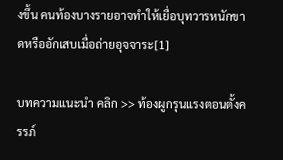งขึ้น คนท้องบางรายอาจทำให้เยื่อบุทวารหนักขาดหรืออักเสบเมื่อถ่ายอุจจาระ[1]

บทความแนะนำ คลิก >> ท้องผูกรุนแรงตอนตั้งครรภ์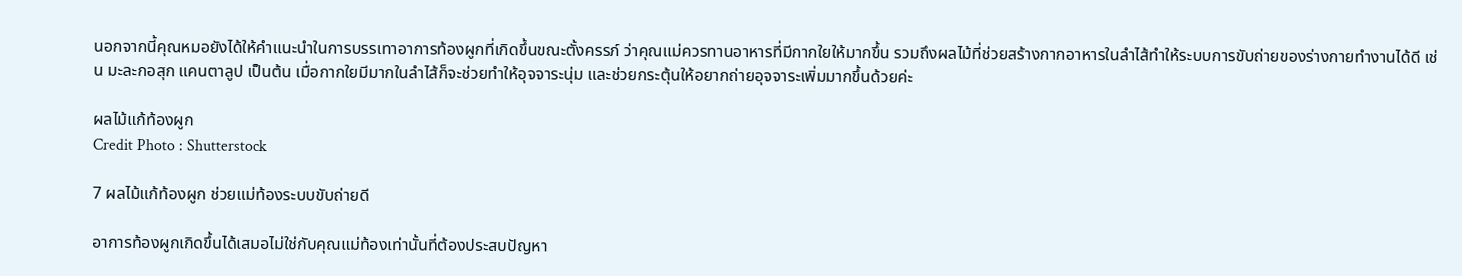นอกจากนี้คุณหมอยังได้ให้คำแนะนำในการบรรเทาอาการท้องผูกที่เกิดขึ้นขณะตั้งครรภ์ ว่าคุณแม่ควรทานอาหารที่มีกากใยให้มากขึ้น รวมถึงผลไม้ที่ช่วยสร้างกากอาหารในลำไส้ทำให้ระบบการขับถ่ายของร่างกายทำงานได้ดี เช่น มะละกอสุก แคนตาลูป เป็นต้น เมื่อกากใยมีมากในลำไส้ก็จะช่วยทำให้อุจจาระนุ่ม และช่วยกระตุ้นให้อยากถ่ายอุจจาระเพิ่มมากขึ้นด้วยค่ะ

ผลไม้แก้ท้องผูก
Credit Photo : Shutterstock

7 ผลไม้แก้ท้องผูก ช่วยแม่ท้องระบบขับถ่ายดี

อาการท้องผูกเกิดขึ้นได้เสมอไม่ใช่กับคุณแม่ท้องเท่านั้นที่ต้องประสบปัญหา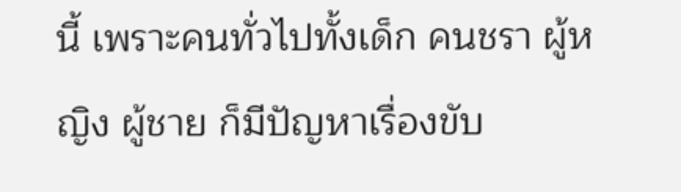นี้ เพราะคนทั่วไปทั้งเด็ก คนชรา ผู้หญิง ผู้ชาย ก็มีปัญหาเรื่องขับ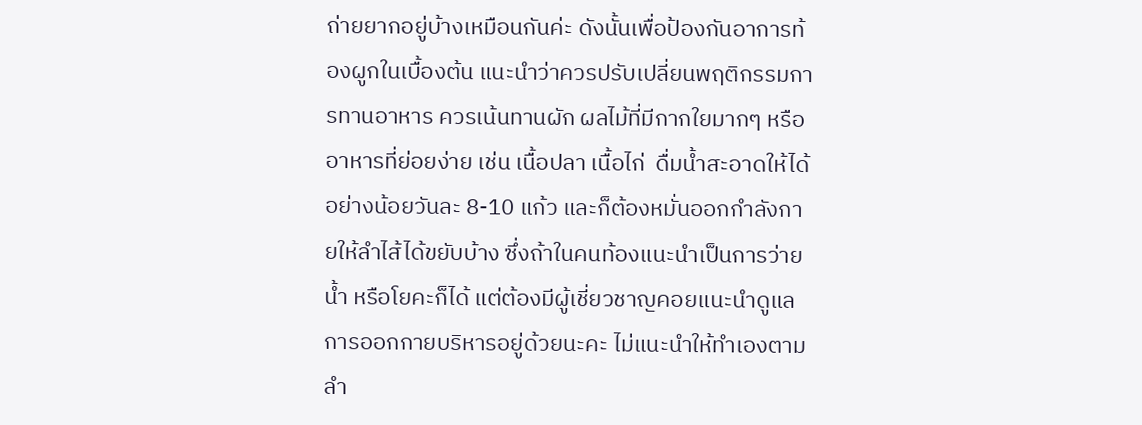ถ่ายยากอยู่บ้างเหมือนกันค่ะ ดังนั้นเพื่อป้องกันอาการท้องผูกในเบื้องต้น แนะนำว่าควรปรับเปลี่ยนพฤติกรรมการทานอาหาร ควรเน้นทานผัก ผลไม้ที่มีกากใยมากๆ หรืออาหารที่ย่อยง่าย เช่น เนื้อปลา เนื้อไก่  ดื่มน้ำสะอาดให้ได้อย่างน้อยวันละ 8-10 แก้ว และก็ต้องหมั่นออกกำลังกายให้ลำไส้ได้ขยับบ้าง ซึ่งถ้าในคนท้องแนะนำเป็นการว่ายน้ำ หรือโยคะก็ได้ แต่ต้องมีผู้เชี่ยวชาญคอยแนะนำดูแลการออกกายบริหารอยู่ด้วยนะคะ ไม่แนะนำให้ทำเองตามลำ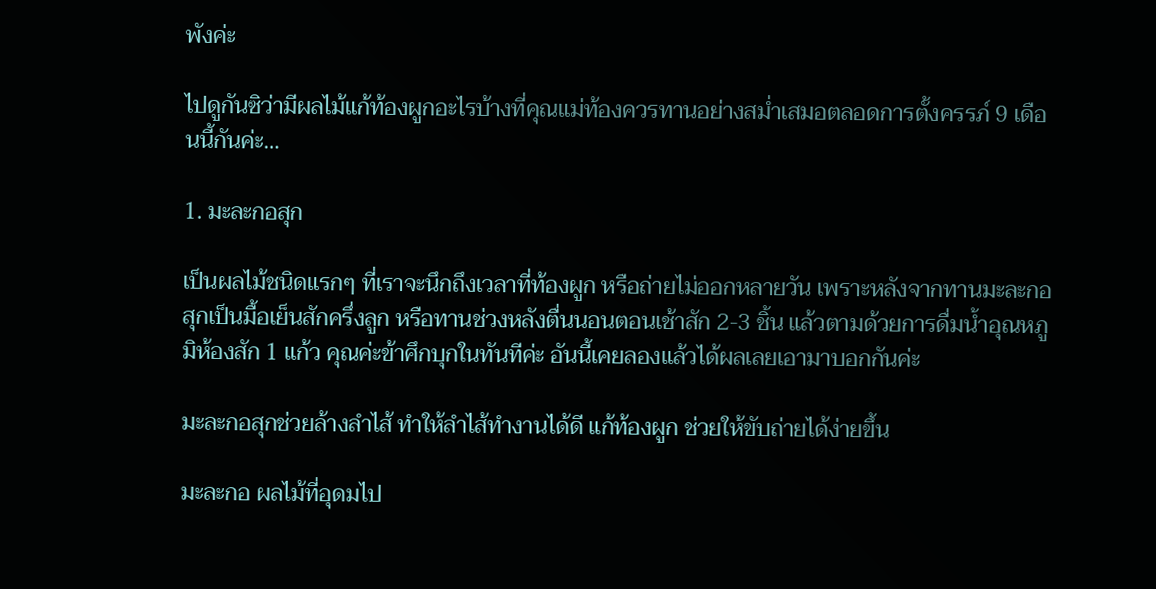พังค่ะ

ไปดูกันซิว่ามีผลไม้แก้ท้องผูกอะไรบ้างที่คุณแม่ท้องควรทานอย่างสม่ำเสมอตลอดการตั้งครรภ์ 9 เดือนนี้กันค่ะ…

1. มะละกอสุก

เป็นผลไม้ชนิดแรกๆ ที่เราจะนึกถึงเวลาที่ท้องผูก หรือถ่ายไม่ออกหลายวัน เพราะหลังจากทานมะละกอสุกเป็นมื้อเย็นสักครึ่งลูก หรือทานช่วงหลังตื่นนอนตอนเช้าสัก 2-3 ชิ้น แล้วตามด้วยการดื่มน้ำอุณหภูมิห้องสัก 1 แก้ว คุณค่ะข้าศึกบุกในทันทีค่ะ อันนี้เคยลองแล้วได้ผลเลยเอามาบอกกันค่ะ

มะละกอสุกช่วยล้างลำไส้ ทำให้ลำไส้ทำงานได้ดี แก้ท้องผูก ช่วยให้ขับถ่ายได้ง่ายขึ้น

มะละกอ ผลไม้ที่อุดมไป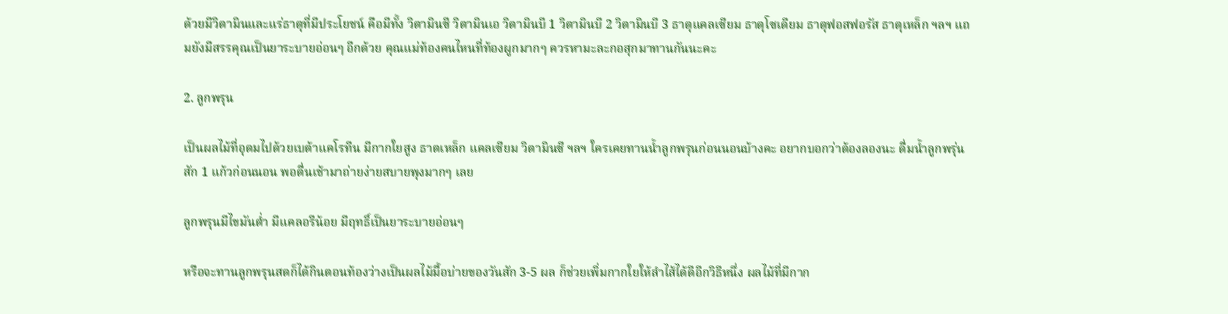ด้วยมีวิตามินและแร่ธาตุที่มีประโยชน์ คือมีทั้ง วิตามินซี วิตามินเอ วิตามินบี 1 วิตามินบี 2 วิตามินบี 3 ธาตุแคลเซียม ธาตุโซเดียม ธาตุฟอสฟอรัส ธาตุเหล็ก ฯลฯ แถมยังมีสรรคุณเป็นยาระบายอ่อนๆ อีกด้วย คุณแม่ท้องคนไหนที่ท้องผูกมากๆ ควรหามะละกอสุกมาทานกันนะคะ

2. ลูกพรุน

เป็นผลไม้ที่อุดมไปด้วยเบต้าแคโรทีน มีกากใยสูง ธาตเหล็ก แคลเซียม วิตามินซี ฯลฯ ใครเคยทานน้ำลูกพรุนก่อนนอนบ้างคะ อยากบอกว่าต้องลองนะ ดื่มน้ำลูกพรุ่นสัก 1 แก้วก่อนนอน พอตื่นเช้ามาถ่ายง่ายสบายพุงมากๆ เลย

ลูกพรุนมีไขมันต่ำ มีแคลอรีน้อย มีฤทธิ์เป็นยาระบายอ่อนๆ

หรือจะทานลูกพรุนสดก็ได้กินตอนท้องว่างเป็นผลไม้มื้อบ่ายของวันสัก 3-5 ผล ก็ช่วยเพิ่มกากใยให้ลำไส้ได้ดีอีกวิธีหนึ่ง ผลไม้ที่มีกาก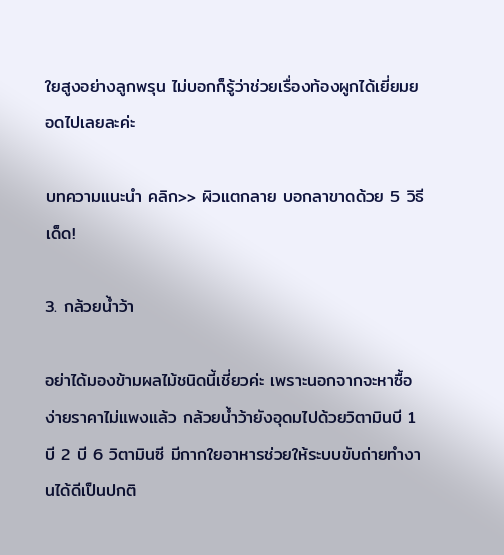ใยสูงอย่างลูกพรุน ไม่บอกก็รู้ว่าช่วยเรื่องท้องผูกได้เยี่ยมยอดไปเลยละค่ะ

บทความแนะนำ คลิก>> ผิวแตกลาย บอกลาขาดด้วย 5 วิธีเด็ด!

3. กล้วยน้ำว้า

อย่าได้มองข้ามผลไม้ชนิดนี้เชี่ยวค่ะ เพราะนอกจากจะหาซื้อง่ายราคาไม่แพงแล้ว กล้วยน้ำว้ายังอุดมไปด้วยวิตามินบี 1 บี 2 บี 6 วิตามินซี มีกากใยอาหารช่วยให้ระบบขับถ่ายทำงานได้ดีเป็นปกติ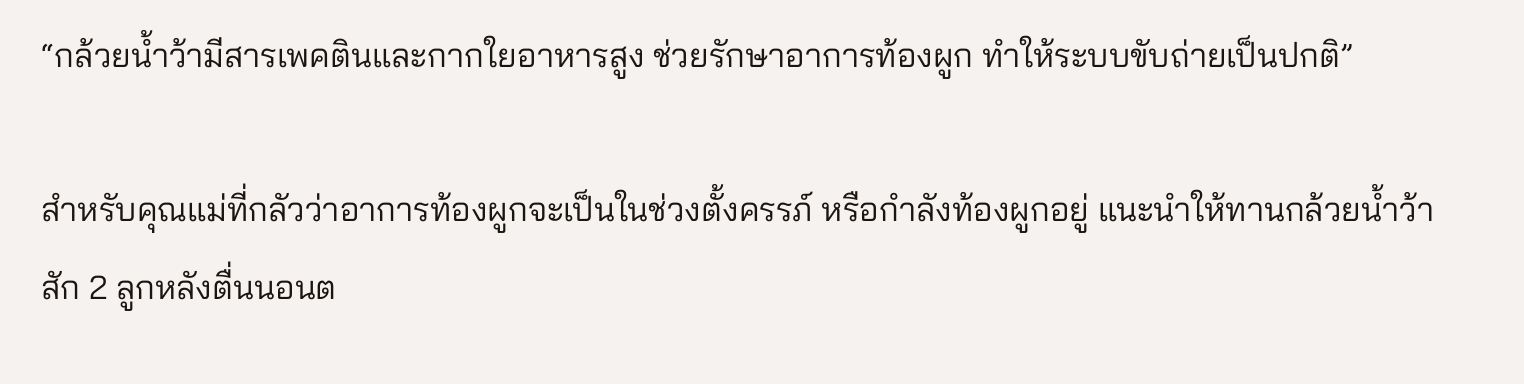“กล้วยน้ำว้ามีสารเพคตินและกากใยอาหารสูง ช่วยรักษาอาการท้องผูก ทำให้ระบบขับถ่ายเป็นปกติ”

สำหรับคุณแม่ที่กลัวว่าอาการท้องผูกจะเป็นในช่วงตั้งครรภ์ หรือกำลังท้องผูกอยู่ แนะนำให้ทานกล้วยน้ำว้าสัก 2 ลูกหลังตื่นนอนต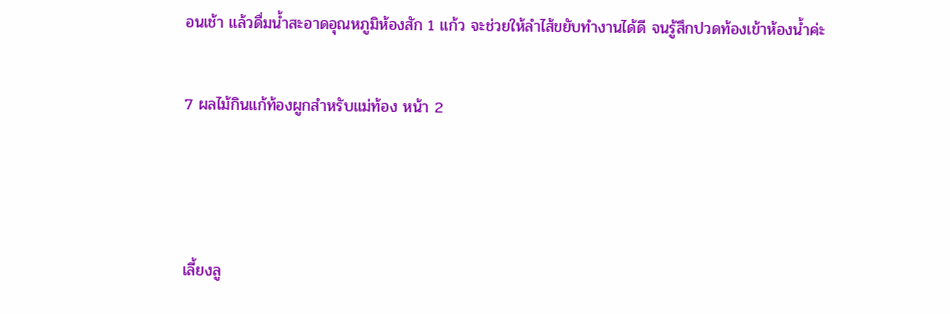อนเช้า แล้วดื่มน้ำสะอาดอุณหภูมิห้องสัก 1 แก้ว จะช่วยให้ลำไส้ขยับทำงานได้ดี จนรู้สึกปวดท้องเข้าห้องน้ำค่ะ

7 ผลไม้กินแก้ท้องผูกสำหรับแม่ท้อง หน้า 2



เลี้ยงลู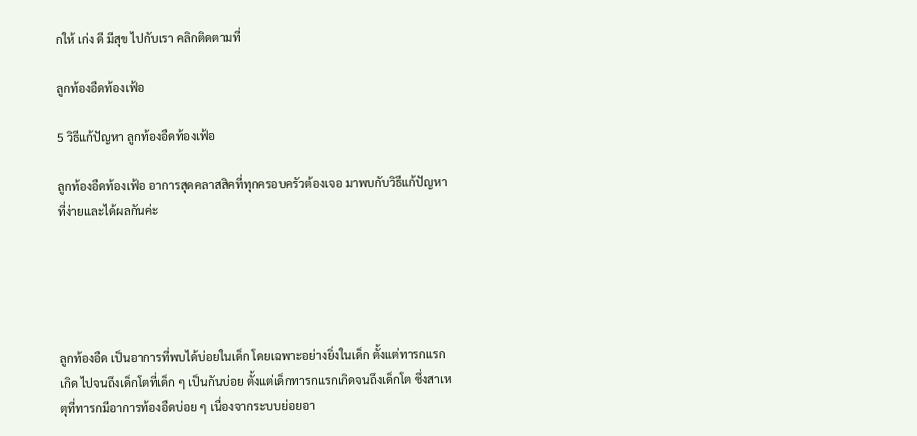กให้ เก่ง ดี มีสุข ไปกับเรา คลิกติดตามที่

ลูกท้องอืดท้องเฟ้อ

5 วิธีแก้ปัญหา ลูกท้องอืดท้องเฟ้อ

ลูกท้องอืดท้องเฟ้อ อาการสุดคลาสสิคที่ทุกครอบครัวต้องเจอ มาพบกับวิธีแก้ปัญหาที่ง่ายและได้ผลกันค่ะ





ลูกท้องอืด เป็นอาการที่พบได้บ่อยในเด็ก โดยเฉพาะอย่างยิ่งในเด็ก ตั้งแต่ทารกแรกเกิด ไปจนถึงเด็กโตที่เด็ก ๆ เป็นกันบ่อย ตั้งแต่เด็กทารกแรกเกิดจนถึงเด็กโต ซึ่งสาเหตุที่ทารกมีอาการท้องอืดบ่อย ๆ เนื่องจากระบบย่อยอา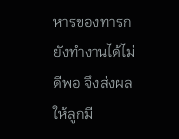หารของทารกยังทำงานได้ไม่ดีพอ จึงส่งผลให้ลูกมี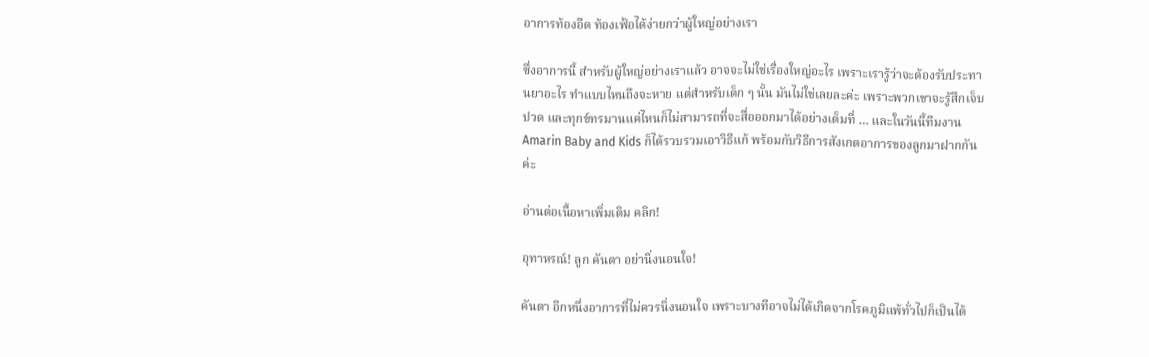อาการท้องอืด ท้องเฟ้อได้ง่ายกว่าผู้ใหญ่อย่างเรา

ซึ่งอาการนี้ สำหรับผู้ใหญ่อย่างเราแล้ว อาจจะไม่ใช่เรื่องใหญ่อะไร เพราะเรารู้ว่าจะต้องรับประทานยาอะไร ทำแบบไหนถึงจะหาย แต่สำหรับเด็ก ๆ นั้น มันไม่ใช่เลยละค่ะ เพราะพวกเขาจะรู้สึกเจ็บ ปวด และทุกข์ทรมานแค่ไหนก็ไม่สามารถที่จะสื่อออกมาได้อย่างเต็มที่ … และในวันนี้ทีมงาน Amarin Baby and Kids ก็ได้รวบรวมเอาวิธีแก้ พร้อมกับวิธีการสังเกตอาการของลูกมาฝากกันค่ะ

อ่านต่อเนื้อหาเพิ่มเติม คลิก!

อุทาหรณ์! ลูก คันตา อย่านิ่งนอนใจ!

คันตา อีกหนึ่งอาการที่ไม่ควรนิ่งนอนใจ เพราะบางทีอาจไม่ได้เกิดจากโรคภูมิแพ้ทั่วไปก็เป็นได้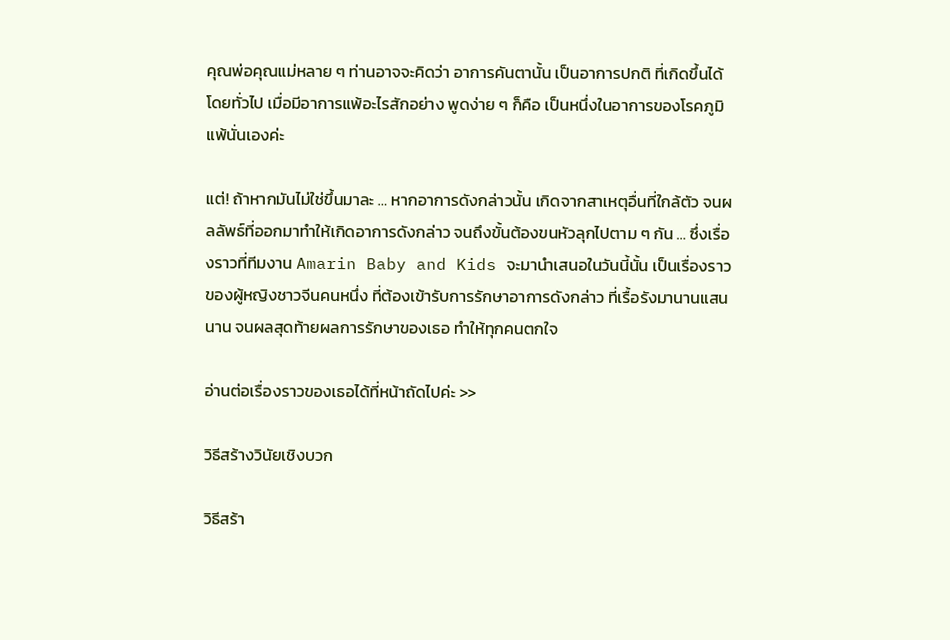คุณพ่อคุณแม่หลาย ๆ ท่านอาจจะคิดว่า อาการคันตานั้น เป็นอาการปกติ ที่เกิดขึ้นได้โดยทั่วไป เมื่อมีอาการแพ้อะไรสักอย่าง พูดง่าย ๆ ก็คือ เป็นหนึ่งในอาการของโรคภูมิแพ้นั่นเองค่ะ

แต่! ถ้าหากมันไม่ใช่ขึ้นมาละ … หากอาการดังกล่าวนั้น เกิดจากสาเหตุอื่นที่ใกล้ตัว จนผลลัพธ์ที่ออกมาทำให้เกิดอาการดังกล่าว จนถึงขั้นต้องขนหัวลุกไปตาม ๆ กัน … ซึ่งเรื่องราวที่ทีมงาน Amarin Baby and Kids จะมานำเสนอในวันนี้นั้น เป็นเรื่องราวของผู้หญิงชาวจีนคนหนึ่ง ที่ต้องเข้ารับการรักษาอาการดังกล่าว ที่เรื้อรังมานานแสนนาน จนผลสุดท้ายผลการรักษาของเธอ ทำให้ทุกคนตกใจ

อ่านต่อเรื่องราวของเธอได้ที่หน้าถัดไปค่ะ >>

วิธีสร้างวินัยเชิงบวก

วิธีสร้า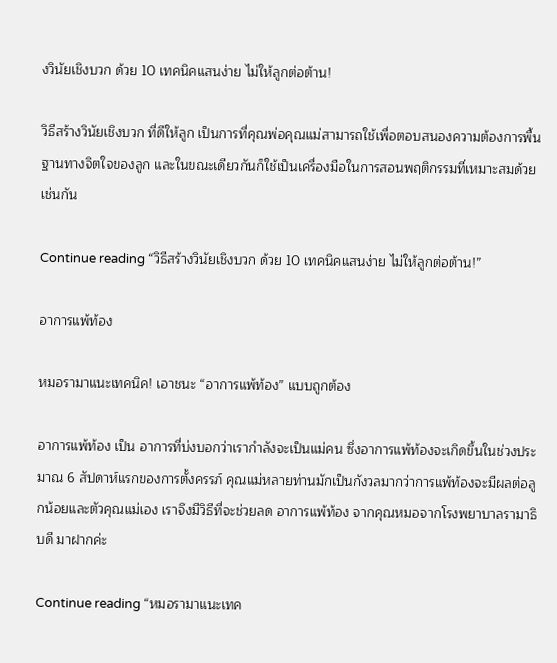งวินัยเชิงบวก ด้วย 10 เทคนิคแสนง่าย ไม่ให้ลูกต่อต้าน!

วิธีสร้างวินัยเชิงบวก ที่ดีให้ลูก เป็นการที่คุณพ่อคุณแม่สามารถใช้เพื่อตอบสนองความต้องการพื้นฐานทางจิตใจของลูก และในขณะเดียวกันก็ใช้เป็นเครื่องมือในการสอนพฤติกรรมที่เหมาะสมด้วยเช่นกัน

Continue reading “วิธีสร้างวินัยเชิงบวก ด้วย 10 เทคนิคแสนง่าย ไม่ให้ลูกต่อต้าน!”

อาการแพ้ท้อง

หมอรามาแนะเทคนิค! เอาชนะ “อาการแพ้ท้อง” แบบถูกต้อง

อาการแพ้ท้อง เป็น อาการที่บ่งบอกว่าเรากำลังจะเป็นแม่คน ซึ่งอาการแพ้ท้องจะเกิดขึ้นในช่วงประมาณ 6 สัปดาห์แรกของการตั้งครรภ์ คุณแม่หลายท่านมักเป็นกังวลมากว่าการแพ้ท้องจะมีผลต่อลูกน้อยและตัวคุณแม่เอง เราจึงมีวิธีที่จะช่วยลด อาการแพ้ท้อง จากคุณหมอจากโรงพยาบาลรามาธิบดี มาฝากค่ะ

Continue reading “หมอรามาแนะเทค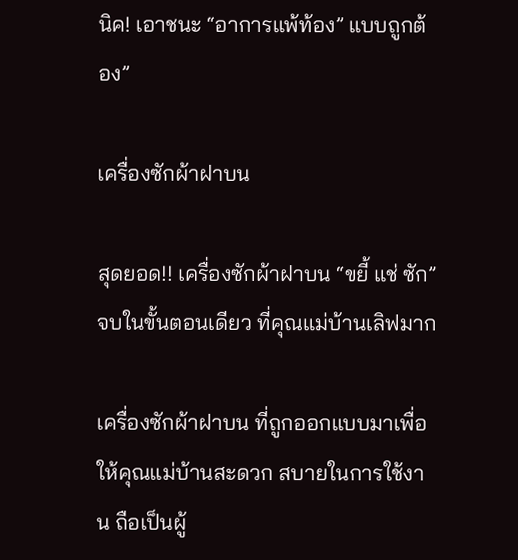นิค! เอาชนะ “อาการแพ้ท้อง” แบบถูกต้อง”

เครื่องซักผ้าฝาบน

สุดยอด!! เครื่องซักผ้าฝาบน “ขยี้ แช่ ซัก” จบในขั้นตอนเดียว ที่คุณแม่บ้านเลิฟมาก

เครื่องซักผ้าฝาบน ที่ถูกออกแบบมาเพื่อให้คุณแม่บ้านสะดวก สบายในการใช้งาน ถือเป็นผู้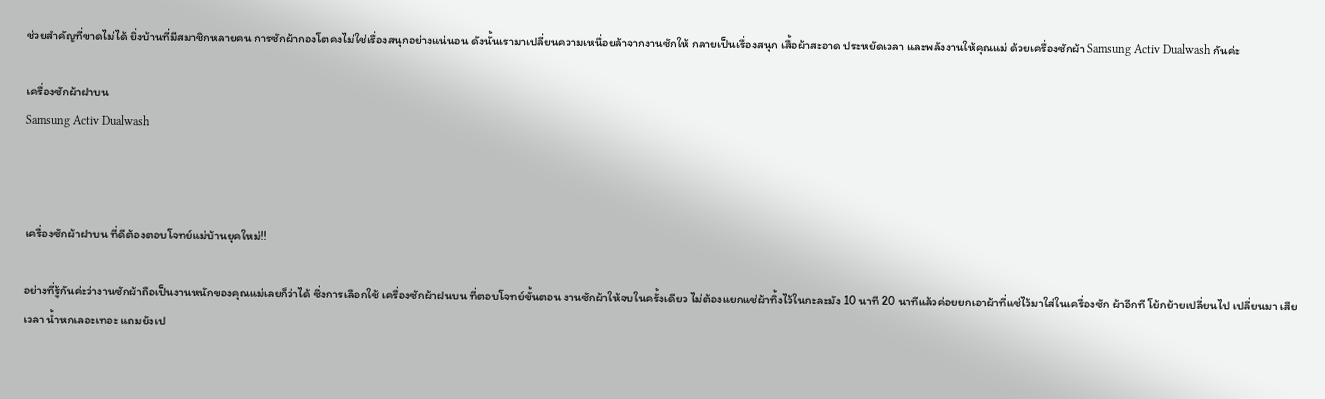ช่วยสำคัญที่ขาดไม่ได้ ยิ่งบ้านที่มีสมาชิกหลายคน การซักผ้ากองโตคงไม่ใช่เรื่องสนุกอย่างแน่นอน ดังนั้นเรามาเปลี่ยนความเหนื่อยล้าจากงานซักให้ กลายเป็นเรื่องสนุก เสื้อผ้าสะอาด ประหยัดเวลา และพลังงานให้คุณแม่ ด้วยเครื่องซักผ้า Samsung Activ Dualwash กันค่ะ

เครื่องซักผ้าฝาบน
Samsung Activ Dualwash



เครื่องซักผ้าฝาบน ที่ดีต้องตอบโจทย์แม่บ้านยุคใหม่!!

อย่างที่รู้กันค่ะว่างานซักผ้าถือเป็นงานหนักของคุณแม่เลยก็ว่าได้ ซึ่งการเลือกใช้ เครื่องซักผ้าฝนบน ที่ตอบโจทย์ขั้นตอน งานซักผ้าให้จบในครั้งเดียว ไม่ต้องแยกแช่ผ้าทิ้งไว้ในกะละมัง 10 นาที 20 นาทีแล้วค่อยยกเอาผ้าที่แช่ไว้มาใส่ในเครื่องซัก ผ้าอีกที โย้กย้ายเปลี่ยนไป เปลี่ยนมา เสียเวลา น้ำหกเลอะเทอะ แถมยังเป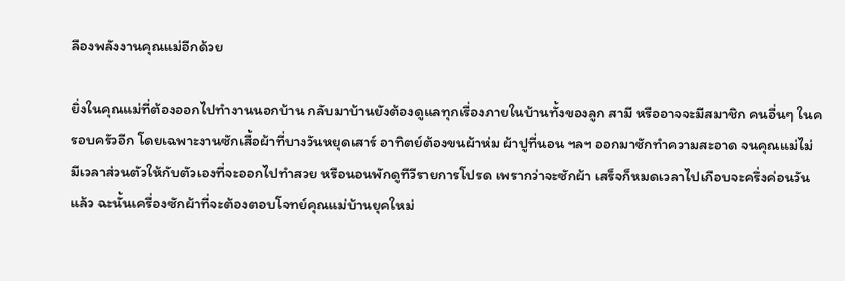ลืองพลังงานคุณแม่อีกด้วย

ยิ่งในคุณแม่ที่ต้องออกไปทำงานนอกบ้าน กลับมาบ้านยังต้องดูแลทุกเรื่องภายในบ้านทั้งของลูก สามี หรืออาจจะมีสมาชิก คนอื่นๆ ในครอบครัวอีก โดยเฉพาะงานซักเสื้อผ้าที่บางวันหยุดเสาร์ อาทิตย์ต้องขนผ้าห่ม ผ้าปูที่นอน ฯลฯ ออกมาซักทำความสะอาด จนคุณแม่ไม่มีเวลาส่วนตัวให้กับตัวเองที่จะออกไปทำสวย หรือนอนพักดูทีวีรายการโปรด เพรากว่าจะซักผ้า เสร็จก็หมดเวลาไปเกือบจะครึ่งค่อนวันแล้ว ฉะนั้นเครื่องซักผ้าที่จะต้องตอบโจทย์คุณแม่บ้านยุคใหม่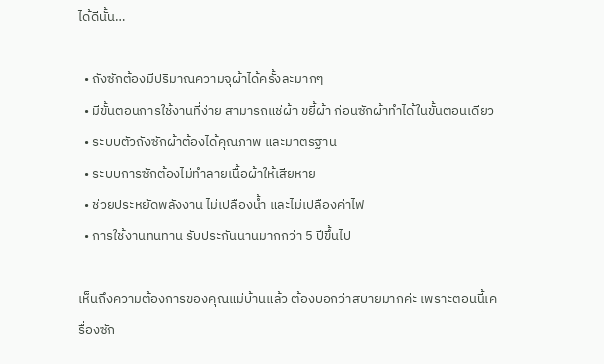ได้ดีนั้น…

  • ถังซักต้องมีปริมาณความจุผ้าได้ครั้งละมากๆ
  • มีขั้นตอนการใช้งานที่ง่าย สามารถแช่ผ้า ขยี้ผ้า ก่อนซักผ้าทำได้ในขั้นตอนเดียว
  • ระบบตัวถังซักผ้าต้องได้คุณภาพ และมาตรฐาน
  • ระบบการซักต้องไม่ทำลายเนื้อผ้าให้เสียหาย
  • ช่วยประหยัดพลังงาน ไม่เปลืองน้ำ และไม่เปลืองค่าไฟ
  • การใช้งานทนทาน รับประกันนานมากกว่า 5 ปีขึ้นไป

เห็นถึงความต้องการของคุณแม่บ้านแล้ว ต้องบอกว่าสบายมากค่ะ เพราะตอนนี้เครื่องซัก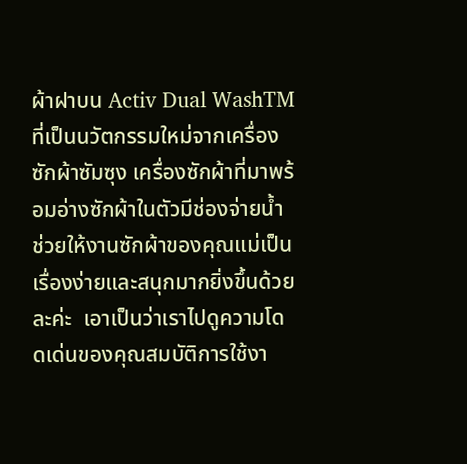ผ้าฝาบน Activ Dual WashTM  ที่เป็นนวัตกรรมใหม่จากเครื่องซักผ้าซัมซุง เครื่องซักผ้าที่มาพร้อมอ่างซักผ้าในตัวมีช่องจ่ายน้ำ ช่วยให้งานซักผ้าของคุณแม่เป็นเรื่องง่ายและสนุกมากยิ่งขึ้นด้วยละค่ะ  เอาเป็นว่าเราไปดูความโดดเด่นของคุณสมบัติการใช้งา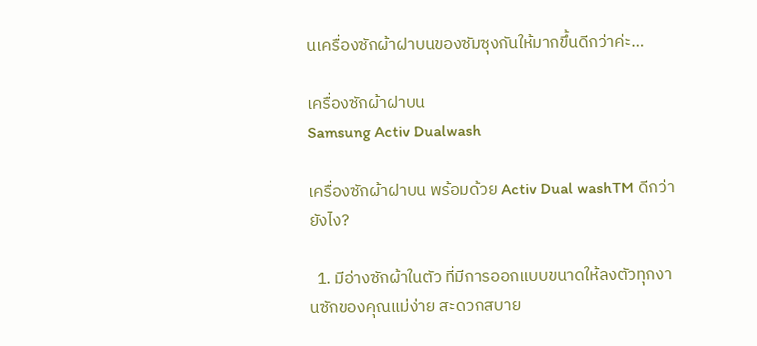นเครื่องซักผ้าฝาบนของซัมซุงกันให้มากขึ้นดีกว่าค่ะ…

เครื่องซักผ้าฝาบน
Samsung Activ Dualwash

เครื่องซักผ้าฝาบน พร้อมด้วย Activ Dual washTM ดีกว่ายังไง?

  1. มีอ่างซักผ้าในตัว ที่มีการออกแบบขนาดให้ลงตัวทุกงานซักของคุณแม่ง่าย สะดวกสบาย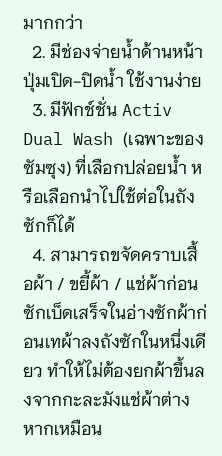มากกว่า
  2. มีช่องจ่ายน้ำด้านหน้า ปุ่มเปิด-ปิดน้ำ ใช้งานง่าย
  3. มีฟักช์ชั่น Activ Dual Wash (เฉพาะของซัมซุง) ที่เลือกปล่อยน้ำ หรือเลือกนำไปใช้ต่อในถังซักก็ได้
  4. สามารถขจัดคราบเสื้อผ้า / ขยี้ผ้า / แช่ผ้าก่อนซักเบ็ดเสร็จในอ่างซักผ้าก่อนเทผ้าลงถังซักในหนึ่งเดียว ทำให้ไม่ต้องยกผ้าขึ้นลงจากกะละมังแช่ผ้าต่างหากเหมือน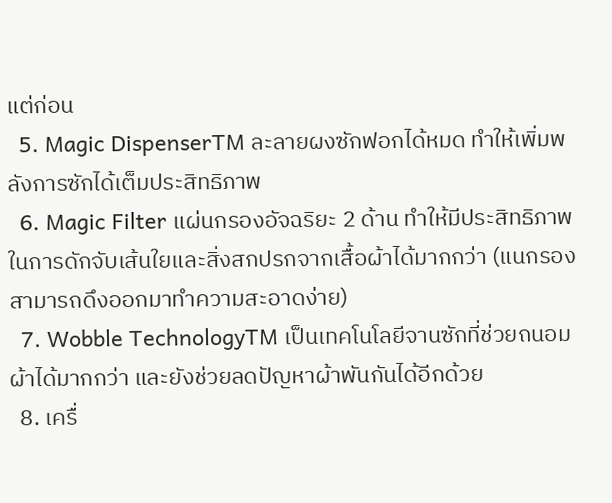แต่ก่อน
  5. Magic DispenserTM ละลายผงซักฟอกได้หมด ทำให้เพิ่มพลังการซักได้เต็มประสิทธิภาพ
  6. Magic Filter แผ่นกรองอัจฉริยะ 2 ด้าน ทำให้มีประสิทธิภาพในการดักจับเส้นใยและสิ่งสกปรกจากเสื้อผ้าได้มากกว่า (แนกรองสามารถดึงออกมาทำความสะอาดง่าย)
  7. Wobble TechnologyTM เป็นเทคโนโลยีจานซักที่ช่วยถนอมผ้าได้มากกว่า และยังช่วยลดปัญหาผ้าพันกันได้อีกด้วย
  8. เครื่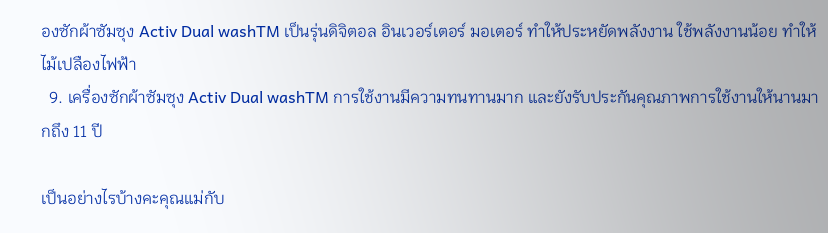องซักผ้าซัมซุง Activ Dual washTM เป็นรุ่นดิจิตอล อินเวอร์เตอร์ มอเตอร์ ทำให้ประหยัดพลังงาน ใช้พลังงานน้อย ทำให้ไม้เปลืองไฟฟ้า
  9. เครื่องซักผ้าซัมซุง Activ Dual washTM การใช้งานมีความทนทานมาก และยังรับประกันคุณภาพการใช้งานให้นานมากถึง 11 ปี

เป็นอย่างไรบ้างคะคุณแม่กับ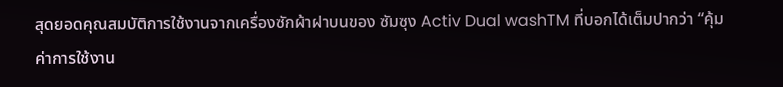สุดยอดคุณสมบัติการใช้งานจากเครื่องซักผ้าฝาบนของ ซัมซุง Activ Dual washTM ที่บอกได้เต็มปากว่า “คุ้มค่าการใช้งาน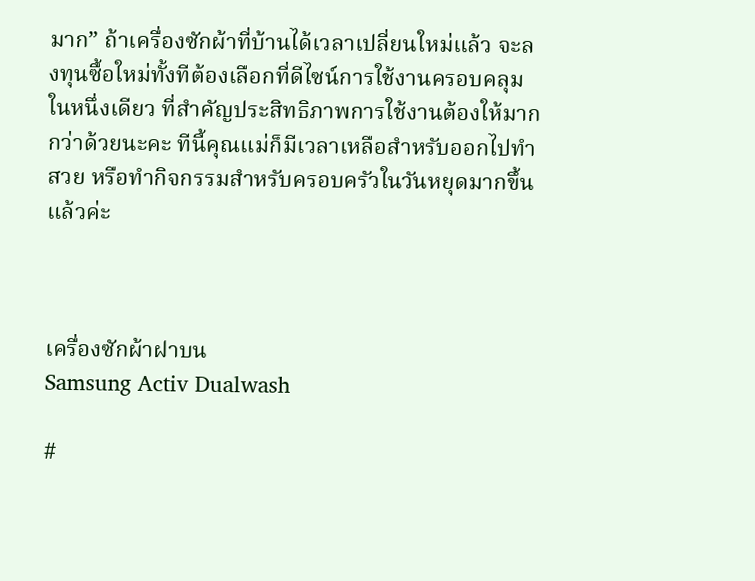มาก” ถ้าเครื่องซักผ้าที่บ้านได้เวลาเปลี่ยนใหม่แล้ว จะลงทุนซื้อใหม่ทั้งทีต้องเลือกที่ดีไซน์การใช้งานครอบคลุมในหนึ่งเดียว ที่สำคัญประสิทธิภาพการใช้งานต้องให้มากกว่าด้วยนะคะ ทีนี้คุณแม่ก็มีเวลาเหลือสำหรับออกไปทำสวย หรือทำกิจกรรมสำหรับครอบครัวในวันหยุดมากขึ้นแล้วค่ะ



เครื่องซักผ้าฝาบน
Samsung Activ Dualwash

#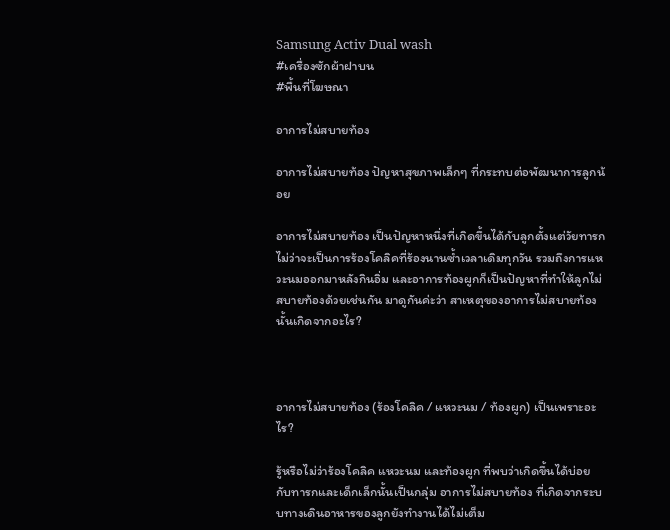Samsung Activ Dual wash
#เครื่องซักผ้าฝาบน
#พื้นที่โฆษณา

อาการไม่สบายท้อง

อาการไม่สบายท้อง ปัญหาสุขภาพเล็กๆ ที่กระทบต่อพัฒนาการลูกน้อย

อาการไม่สบายท้อง เป็นปัญหาหนึ่งที่เกิดขึ้นได้กับลูกตั้งแต่วัยทารก ไม่ว่าจะเป็นการร้องโคลิคที่ร้องนานซ้ำเวลาเดิมทุกวัน รวมถึงการแหวะนมออกมาหลังกินอิ่ม และอาการท้องผูกก็เป็นปัญหาที่ทำให้ลูกไม่สบายท้องด้วยเช่นกัน มาดูกันค่ะว่า สาเหตุของอาการไม่สบายท้องนั้นเกิดจากอะไร?



อาการไม่สบายท้อง (ร้องโคลิค / แหวะนม / ท้องผูก) เป็นเพราะอะไร?

รู้หรือไม่ว่าร้องโคลิค แหวะนม และท้องผูก ที่พบว่าเกิดขึ้นได้บ่อยกับทารกและเด็กเล็กนั้นเป็นกลุ่ม อาการไม่สบายท้อง ที่เกิดจากระบบทางเดินอาหารของลูกยังทำงานได้ไม่เต็ม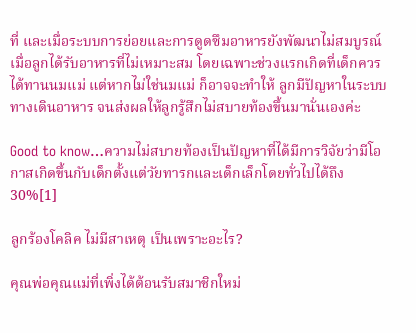ที่ และเมื่อระบบการย่อยและการดูดซึมอาหารยังพัฒนาไม่สมบูรณ์ เมื่อลูกได้รับอาหารที่ไม่เหมาะสม โดยเฉพาะช่วงแรกเกิดที่เด็กควรได้ทานนมแม่ แต่หากไม่ใช่นมแม่ ก็อาจจะทำให้ ลูกมีปัญหาในระบบทางเดินอาหาร จนส่งผลให้ลูกรู้สึกไม่สบายท้องขึ้นมานั่นเองค่ะ

Good to know…ความไม่สบายท้องเป็นปัญหาที่ได้มีการวิจัยว่ามีโอกาสเกิดขึ้นกับเด็กตั้งแต่วัยทารกและเด็กเล็กโดยทั่วไปได้ถึง 30%[1]

ลูกร้องโคลิค ไม่มีสาเหตุ เป็นเพราะอะไร?

คุณพ่อคุณแม่ที่เพิ่งได้ต้อนรับสมาชิกใหม่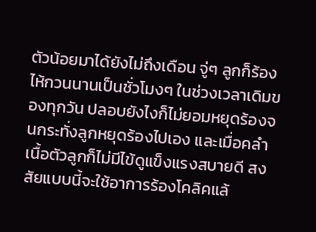ตัวน้อยมาได้ยังไม่ถึงเดือน จู่ๆ ลูกก็ร้องไห้กวนนานเป็นชั่วโมงๆ ในช่วงเวลาเดิมของทุกวัน ปลอบยังไงก็ไม่ยอมหยุดร้องจนกระทั่งลูกหยุดร้องไปเอง และเมื่อคลำเนื้อตัวลูกก็ไม่มีไข้ดูแข็งแรงสบายดี สงสัยแบบนี้จะใช้อาการร้องโคลิคแล้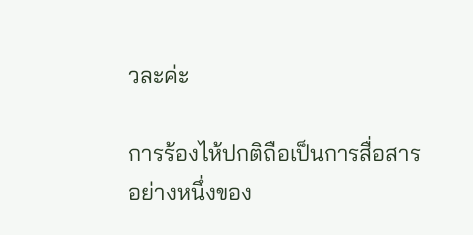วละค่ะ

การร้องไห้ปกติถือเป็นการสื่อสารอย่างหนึ่งของ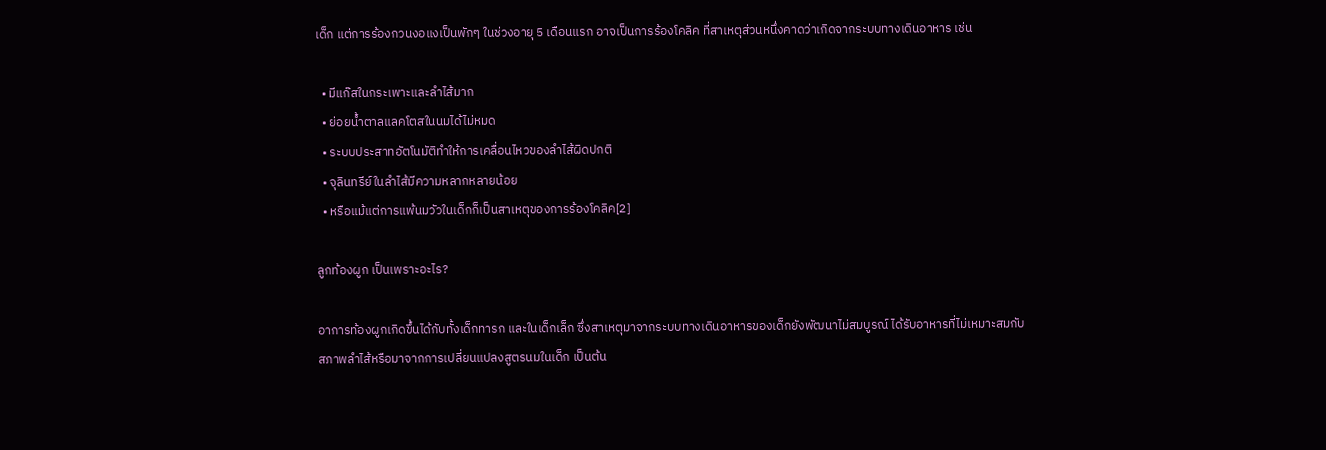เด็ก แต่การร้องกวนงอแงเป็นพักๆ ในช่วงอายุ 5 เดือนแรก อาจเป็นการร้องโคลิค ที่สาเหตุส่วนหนึ่งคาดว่าเกิดจากระบบทางเดินอาหาร เช่น

  • มีแก๊สในกระเพาะและลำไส้มาก
  • ย่อยน้ำตาลแลคโตสในนมได้ไม่หมด
  • ระบบประสาทอัตโนมัติทำให้การเคลื่อนไหวของลำไส้ผิดปกติ
  • จุลินทรีย์ในลำไส้มีความหลากหลายน้อย
  • หรือแม้แต่การแพ้นมวัวในเด็กก็เป็นสาเหตุของการร้องโคลิค[2]

ลูกท้องผูก เป็นเพราะอะไร?

อาการท้องผูกเกิดขึ้นได้กับทั้งเด็กทารก และในเด็กเล็ก ซึ่งสาเหตุมาจากระบบทางเดินอาหารของเด็กยังพัฒนาไม่สมบูรณ์ ได้รับอาหารที่ไม่เหมาะสมกับสภาพลำไส้หรือมาจากการเปลี่ยนแปลงสูตรนมในเด็ก เป็นต้น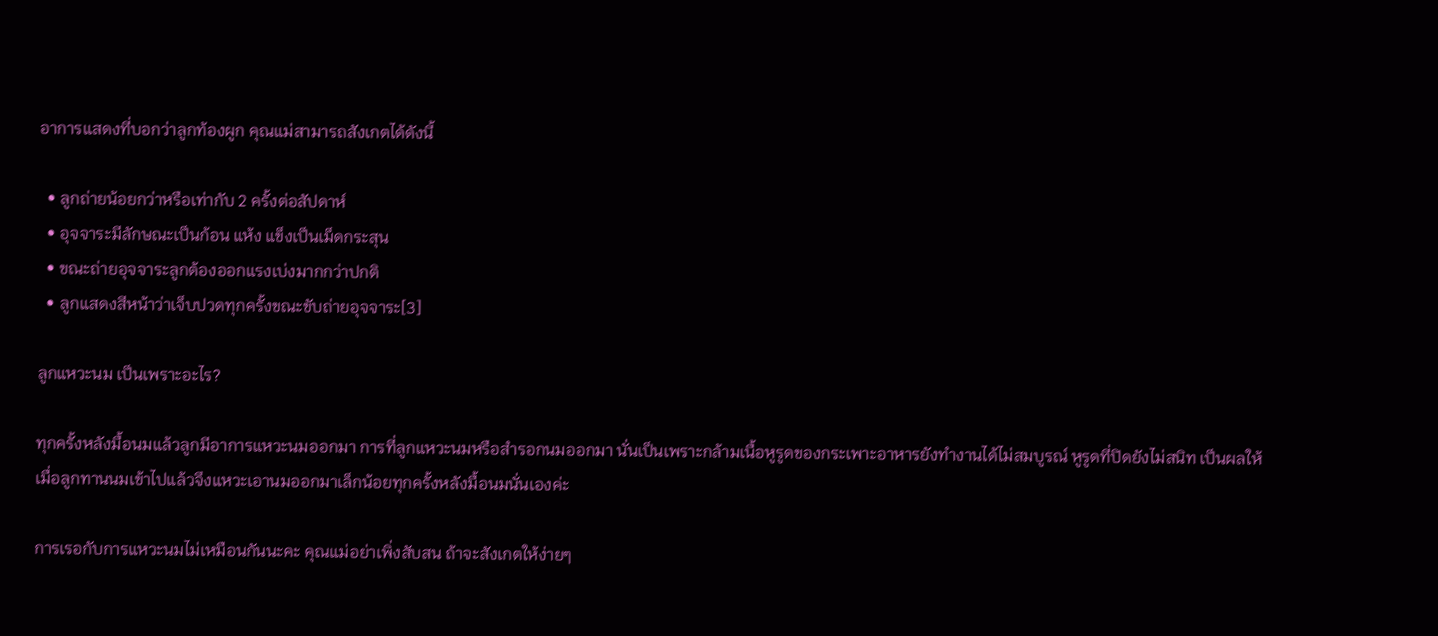อาการแสดงที่บอกว่าลูกท้องผูก คุณแม่สามารถสังเกตได้ดังนี้

  • ลูกถ่ายน้อยกว่าหรือเท่ากับ 2 ครั้งต่อสัปดาห์
  • อุจจาระมีลักษณะเป็นก้อน แห้ง แข็งเป็นเม็ดกระสุน
  • ขณะถ่ายอุจจาระลูกต้องออกแรงเบ่งมากกว่าปกติ
  • ลูกแสดงสีหน้าว่าเจ็บปวดทุกครั้งขณะขับถ่ายอุจจาระ[3]

ลูกแหวะนม เป็นเพราะอะไร?

ทุกครั้งหลังมื้อนมแล้วลูกมีอาการแหวะนมออกมา การที่ลูกแหวะนมหรือสำรอกนมออกมา นั่นเป็นเพราะกล้ามเนื้อหูรูดของกระเพาะอาหารยังทำงานได้ไม่สมบูรณ์ หูรูดที่ปิดยังไม่สนิท เป็นผลให้เมื่อลูกทานนมเข้าไปแล้วจึงแหวะเอานมออกมาเล็กน้อยทุกครั้งหลังมื้อนมนั่นเองค่ะ

การเรอกับการแหวะนมไม่เหมือนกันนะคะ คุณแม่อย่าเพิ่งสับสน ถ้าจะสังเกตให้ง่ายๆ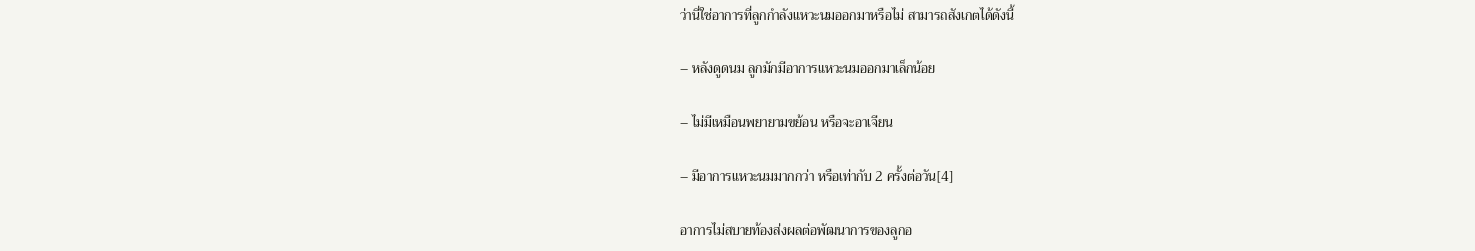ว่านี่ใช่อาการที่ลูกกำลังแหวะนมออกมาหรือไม่ สามารถสังเกตได้ดังนี้

– หลังดูดนม ลูกมักมีอาการแหวะนมออกมาเล็กน้อย

– ไม่มีเหมือนพยายามขย้อน หรือจะอาเจียน

– มีอาการแหวะนมมากกว่า หรือเท่ากับ 2 ครั้งต่อวัน[4]

อาการไม่สบายท้องส่งผลต่อพัฒนาการของลูกอ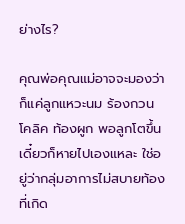ย่างไร?

คุณพ่อคุณแม่อาจจะมองว่าก็แค่ลูกแหวะนม ร้องกวนโคลิค ท้องผูก พอลูกโตขึ้นเดี๋ยวก็หายไปเองแหละ ใช่อยู่ว่ากลุ่มอาการไม่สบายท้องที่เกิด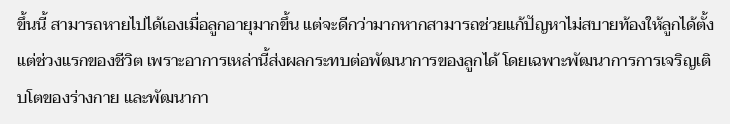ขึ้นนี้ สามารถหายไปได้เองเมื่อลูกอายุมากขึ้น แต่จะดีกว่ามากหากสามารถช่วยแก้ปัญหาไม่สบายท้องให้ลูกได้ตั้งแต่ช่วงแรกของชีวิต เพราะอาการเหล่านี้ส่งผลกระทบต่อพัฒนาการของลูกได้ โดยเฉพาะพัฒนาการการเจริญเติบโตของร่างกาย และพัฒนากา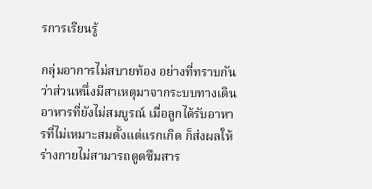รการเรียนรู้

กลุ่มอาการไม่สบายท้อง อย่างที่ทราบกันว่าส่วนหนึ่งมีสาเหตุมาจากระบบทางเดินอาหารที่ยังไม่สมบูรณ์ เมื่อลูกได้รับอาหารที่ไม่เหมาะสมตั้งแต่แรกเกิด ก็ส่งผลให้ร่างกายไม่สามารถดูดซึมสาร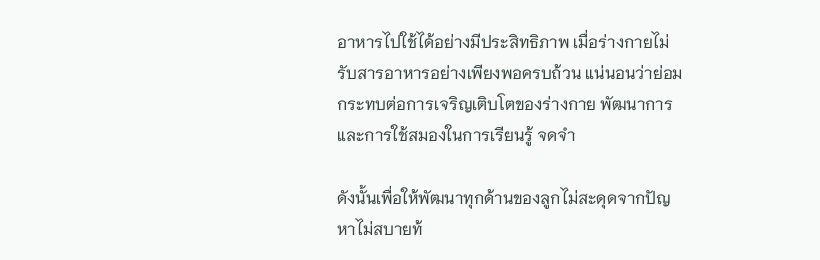อาหารไปใช้ได้อย่างมีประสิทธิภาพ เมื่อร่างกายไม่รับสารอาหารอย่างเพียงพอครบถ้วน แน่นอนว่าย่อมกระทบต่อการเจริญเติบโตของร่างกาย พัฒนาการ และการใช้สมองในการเรียนรู้ จดจำ

ดังนั้นเพื่อให้พัฒนาทุกด้านของลูกไม่สะดุดจากปัญหาไม่สบายท้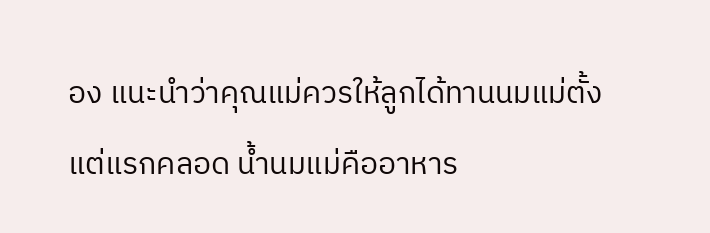อง แนะนำว่าคุณแม่ควรให้ลูกได้ทานนมแม่ตั้งแต่แรกคลอด น้ำนมแม่คืออาหาร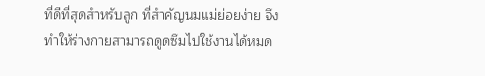ที่ดีที่สุดสำหรับลูก ที่สำคัญนมแม่ย่อยง่าย จึงทำให้ร่างกายสามารถดูดซึมไปใช้งานได้หมด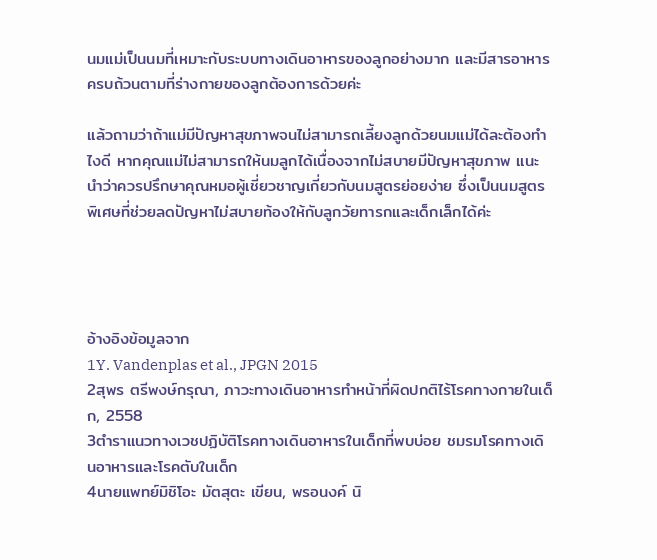นมแม่เป็นนมที่เหมาะกับระบบทางเดินอาหารของลูกอย่างมาก และมีสารอาหารครบถ้วนตามที่ร่างกายของลูกต้องการด้วยค่ะ

แล้วถามว่าถ้าแม่มีปัญหาสุขภาพจนไม่สามารถเลี้ยงลูกด้วยนมแม่ได้ละต้องทำไงดี หากคุณแม่ไม่สามารถให้นมลูกได้เนื่องจากไม่สบายมีปัญหาสุขภาพ แนะนำว่าควรปรึกษาคุณหมอผู้เชี่ยวชาญเกี่ยวกับนมสูตรย่อยง่าย ซึ่งเป็นนมสูตรพิเศษที่ช่วยลดปัญหาไม่สบายท้องให้กับลูกวัยทารกและเด็กเล็กได้ค่ะ




อ้างอิงข้อมูลจาก
1Y. Vandenplas et al., JPGN 2015
2สุพร ตรีพงษ์กรุณา, ภาวะทางเดินอาหารทำหน้าที่ผิดปกติไร้โรคทางกายในเด็ก, 2558
3ตำราแนวทางเวชปฏิบัติโรคทางเดินอาหารในเด็กที่พบบ่อย ชมรมโรคทางเดินอาหารและโรคตับในเด็ก
4นายแพทย์มิชิโอะ มัตสุตะ เขียน, พรอนงค์ นิ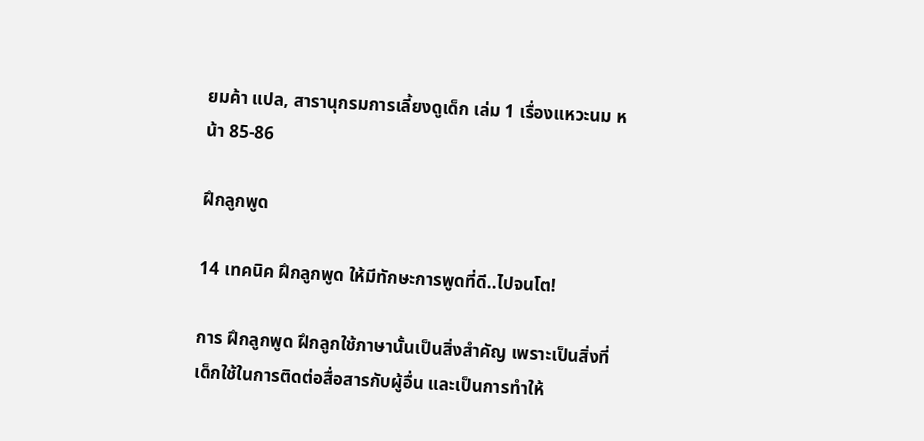ยมค้า แปล, สารานุกรมการเลี้ยงดูเด็ก เล่ม 1 เรื่องแหวะนม หน้า 85-86

ฝึกลูกพูด

14 เทคนิค ฝึกลูกพูด ให้มีทักษะการพูดที่ดี..ไปจนโต!

การ ฝึกลูกพูด ฝึกลูกใช้ภาษานั้นเป็นสิ่งสำคัญ เพราะเป็นสิ่งที่เด็กใช้ในการติดต่อสื่อสารกับผู้อื่น และเป็นการทำให้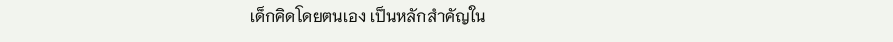เด็กคิดโดยตนเอง เป็นหลักสำคัญใน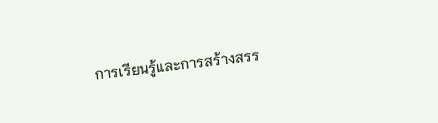การเรียนรู้และการสร้างสรร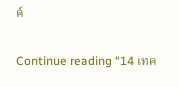ค์

Continue reading “14 เทค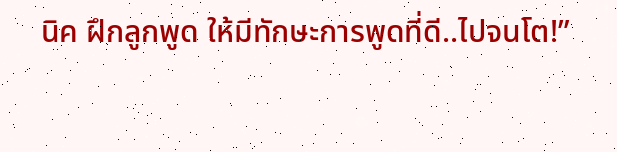นิค ฝึกลูกพูด ให้มีทักษะการพูดที่ดี..ไปจนโต!”